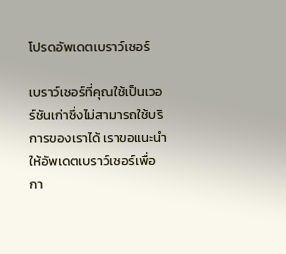โปรดอัพเดตเบราว์เซอร์

เบราว์เซอร์ที่คุณใช้เป็นเวอร์ชันเก่าซึ่งไม่สามารถใช้บริการของเราได้ เราขอแนะนำให้อัพเดตเบราว์เซอร์เพื่อกา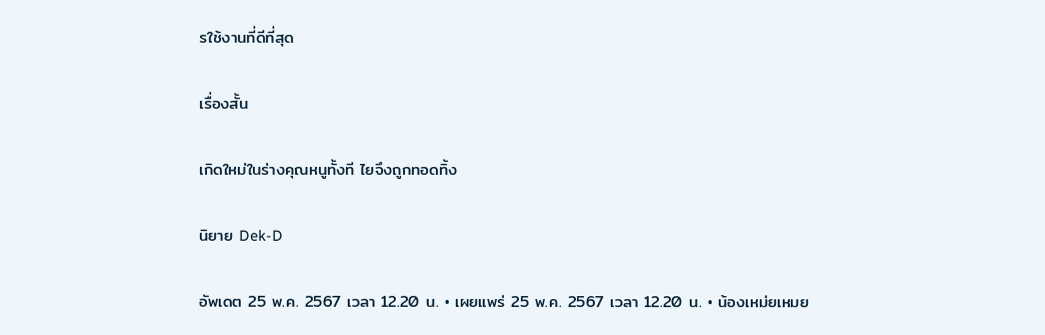รใช้งานที่ดีที่สุด

เรื่องสั้น

เกิดใหม่ในร่างคุณหนูทั้งที ไยจึงถูกทอดทิ้ง

นิยาย Dek-D

อัพเดต 25 พ.ค. 2567 เวลา 12.20 น. • เผยแพร่ 25 พ.ค. 2567 เวลา 12.20 น. • น้องเหม่ยเหมย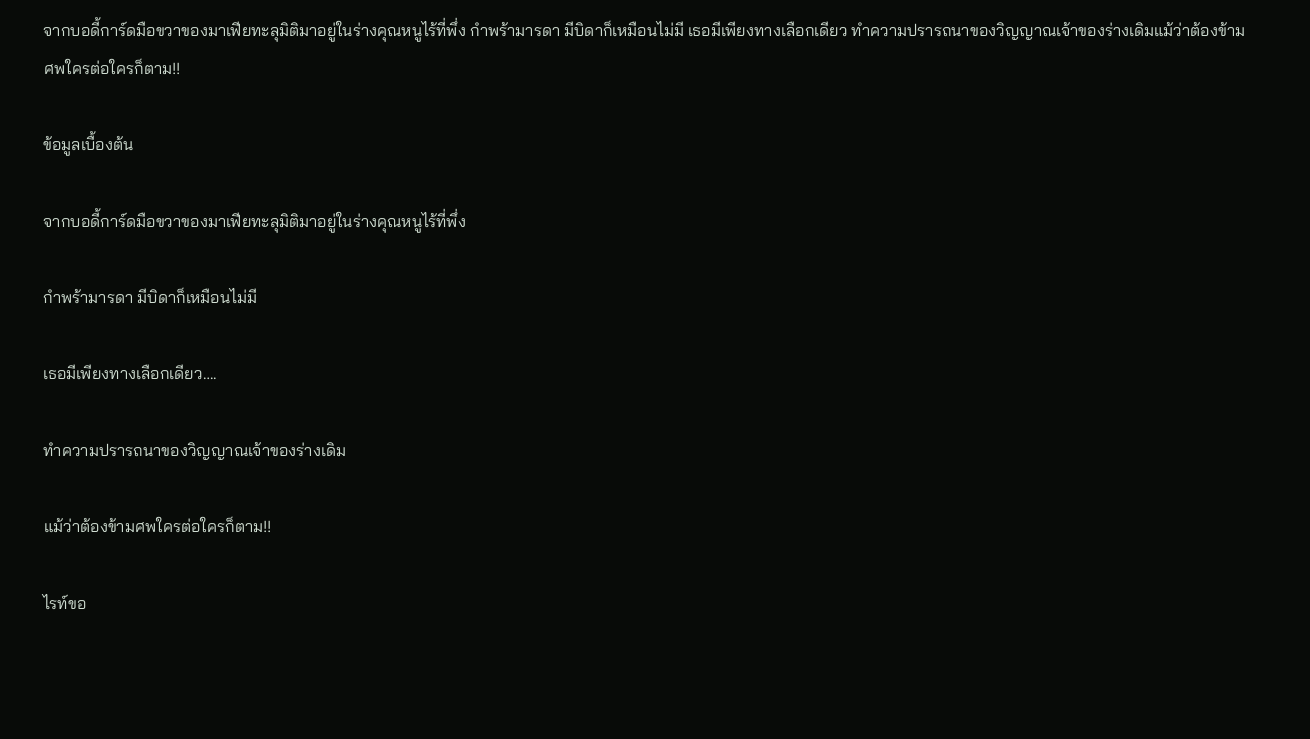จากบอดี้การ์ดมือขวาของมาเฟียทะลุมิติมาอยู่ในร่างคุณหนูไร้ที่พึ่ง กำพร้ามารดา มีบิดาก็เหมือนไม่มี เธอมีเพียงทางเลือกเดียว ทำความปรารถนาของวิญญาณเจ้าของร่างเดิมแม้ว่าต้องข้ามศพใครต่อใครก็ตาม!!

ข้อมูลเบื้องต้น

จากบอดี้การ์ดมือขวาของมาเฟียทะลุมิติมาอยู่ในร่างคุณหนูไร้ที่พึ่ง

กำพร้ามารดา มีบิดาก็เหมือนไม่มี

เธอมีเพียงทางเลือกเดียว….

ทำความปรารถนาของวิญญาณเจ้าของร่างเดิม

แม้ว่าต้องข้ามศพใครต่อใครก็ตาม!!

ไรท์ขอ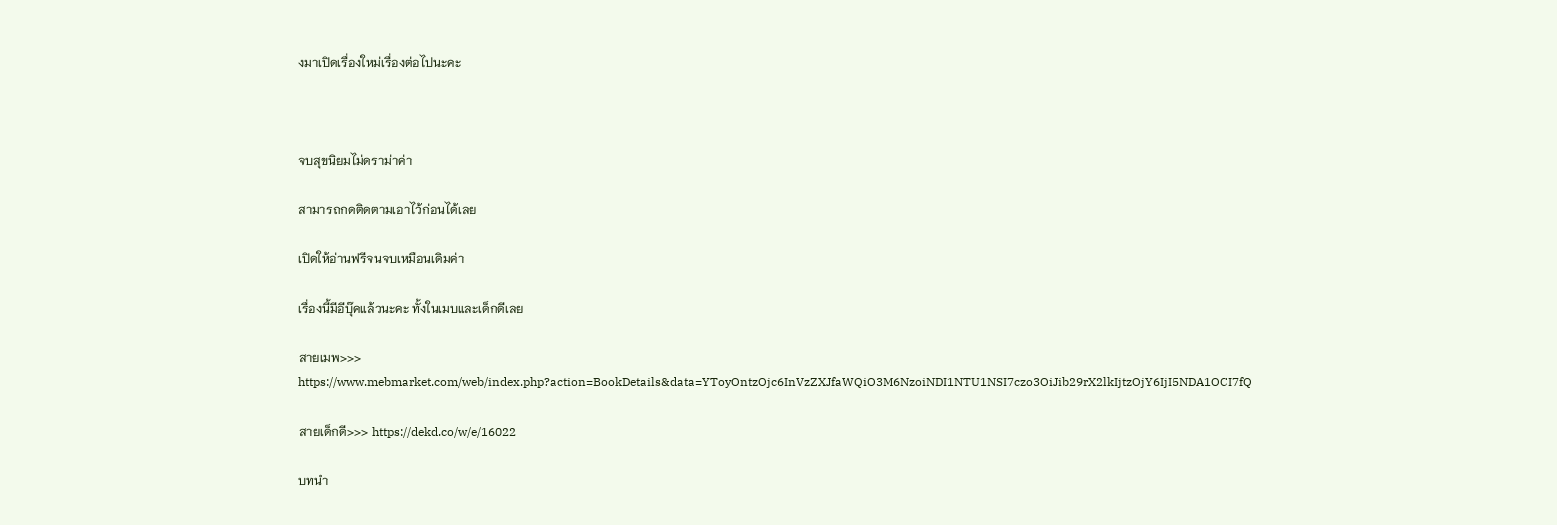งมาเปิดเรื่องใหม่เรื่องต่อไปนะคะ



จบสุขนิยมไม่ดราม่าค่า

สามารถกดติดตามเอาไว้ก่อนได้เลย

เปิดให้อ่านฟรีจนจบเหมือนเดิมค่า

เรื่องนี้มีอีบุ๊คแล้วนะคะ ทั้งในเมบและเด็กดีเลย

สายเมพ>>> https://www.mebmarket.com/web/index.php?action=BookDetails&data=YToyOntzOjc6InVzZXJfaWQiO3M6NzoiNDI1NTU1NSI7czo3OiJib29rX2lkIjtzOjY6IjI5NDA1OCI7fQ

สายเด็กดี>>> https://dekd.co/w/e/16022

บทนำ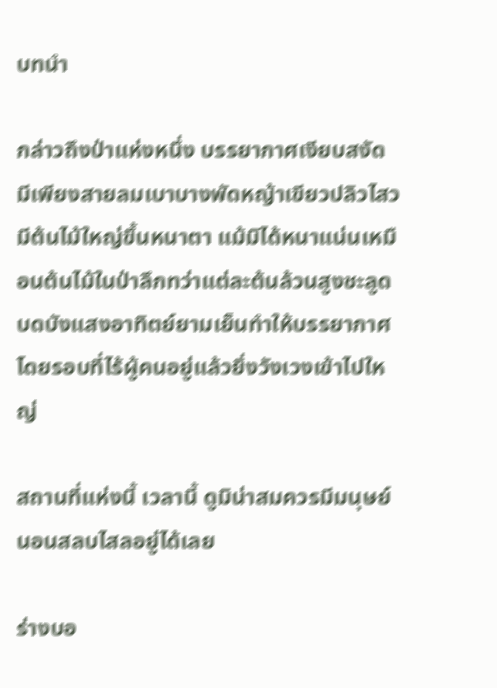บทนำ

กล่าวถึงป่าแห่งหนึ่ง บรรยากาศเงียบสงัด มีเพียงสายลมเบาบางพัดหญ้าเขียวปลิวไสว มีต้นไม้ใหญ่ขึ้นหนาตา แม้มิได้หนาแน่นเหมือนต้นไม้ในป่าลึกทว่าแต่ละต้นล้วนสูงชะลูดบดบังแสงอาทิตย์ยามเย็นทำให้บรรยากาศโดยรอบที่ไร้ผู้คนอยู่แล้วยิ่งวังเวงเข้าไปใหญ่

สถานที่แห่งนี้ เวลานี้ ดูมิน่าสมควรมีมนุษย์นอนสลบไสลอยู่ได้เลย

ร่างบอ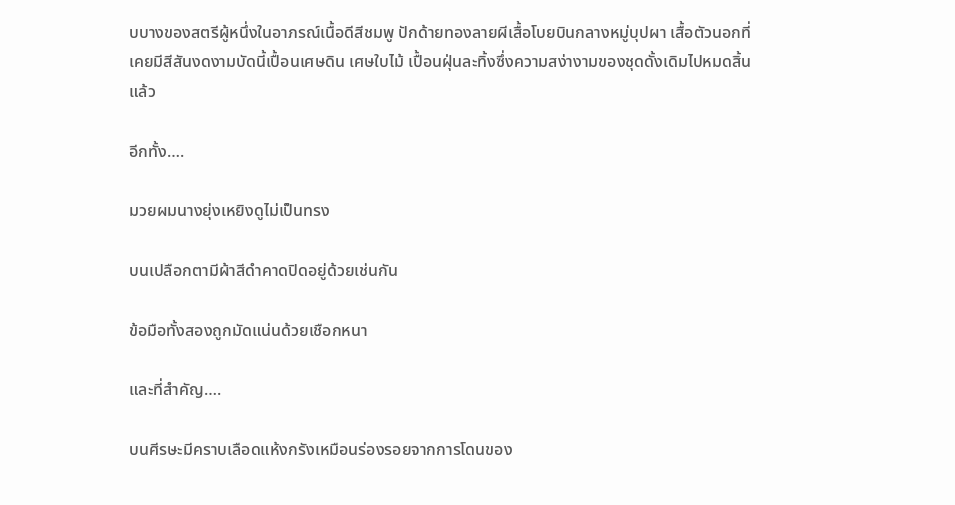บบางของสตรีผู้หนึ่งในอาภรณ์เนื้อดีสีชมพู ปักด้ายทองลายผีเสื้อโบยบินกลางหมู่บุปผา เสื้อตัวนอกที่เคยมีสีสันงดงามบัดนี้เปื้อนเศษดิน เศษใบไม้ เปื้อนฝุ่นละทิ้งซึ่งความสง่างามของชุดดั้งเดิมไปหมดสิ้นแล้ว

อีกทั้ง….

มวยผมนางยุ่งเหยิงดูไม่เป็นทรง

บนเปลือกตามีผ้าสีดำคาดปิดอยู่ด้วยเช่นกัน

ข้อมือทั้งสองถูกมัดแน่นด้วยเชือกหนา

และที่สำคัญ….

บนศีรษะมีคราบเลือดแห้งกรังเหมือนร่องรอยจากการโดนของ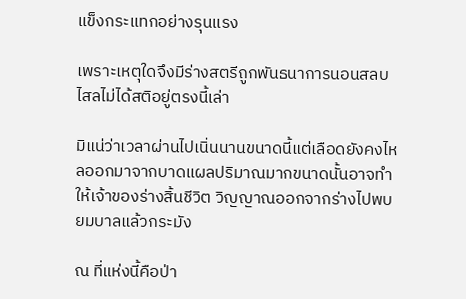แข็งกระแทกอย่างรุนแรง

เพราะเหตุใดจึงมีร่างสตรีถูกพันธนาการนอนสลบไสลไม่ได้สติอยู่ตรงนี้เล่า

มิแน่ว่าเวลาผ่านไปเนิ่นนานขนาดนี้แต่เลือดยังคงไหลออกมาจากบาดแผลปริมาณมากขนาดนั้นอาจทำให้เจ้าของร่างสิ้นชีวิต วิญญาณออกจากร่างไปพบยมบาลแล้วกระมัง

ณ ที่แห่งนี้คือป่า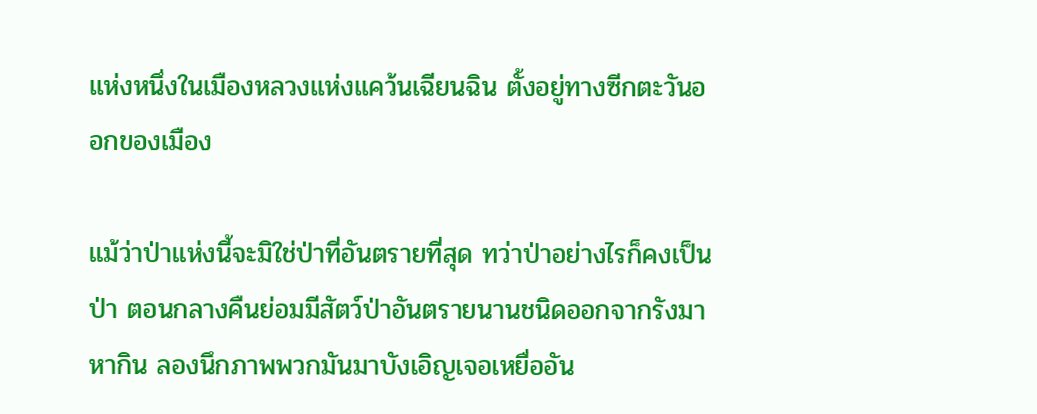แห่งหนึ่งในเมืองหลวงแห่งแคว้นเฉียนฉิน ตั้งอยู่ทางซีกตะวันออกของเมือง

แม้ว่าป่าแห่งนี้จะมิใช่ป่าที่อันตรายที่สุด ทว่าป่าอย่างไรก็คงเป็นป่า ตอนกลางคืนย่อมมีสัตว์ป่าอันตรายนานชนิดออกจากรังมาหากิน ลองนึกภาพพวกมันมาบังเอิญเจอเหยื่ออัน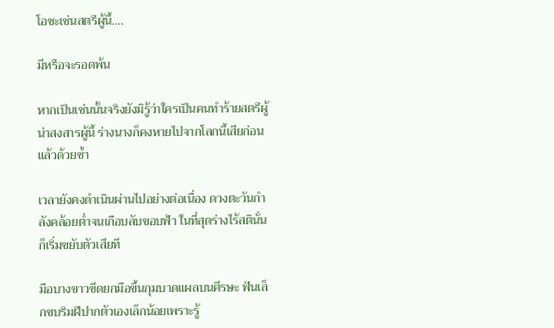โอชะเช่นสตรีผู้นี้….

มีหรือจะรอดพ้น

หากเป็นเช่นนั้นจริงยังมิรู้ว่าใครเป็นคนทำร้ายสตรีผู้น่าสงสารผู้นี้ ร่างนางก็คงหายไปจากโลกนี้เสียก่อนแล้วด้วยซ้ำ

เวลายังคงดำเนินผ่านไปอย่างต่อเนื่อง ดวงตะวันกำลังคล้อยต่ำจนเกือบลับขอบฟ้า ในที่สุดร่างไร้สตินั่นก็เริ่มขยับตัวเสียที

มือบางขาวซีดยกมือขึ้นกุมบาดแผลบนศีรษะ ฟันเล็กขบริมฝีปากตัวเองเล็กน้อยเพราะรู้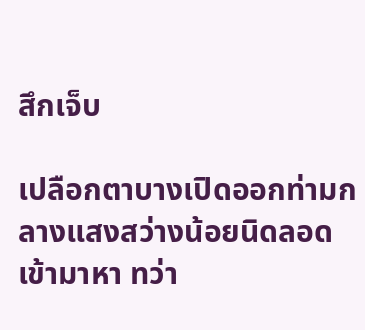สึกเจ็บ

เปลือกตาบางเปิดออกท่ามกลางแสงสว่างน้อยนิดลอดเข้ามาหา ทว่า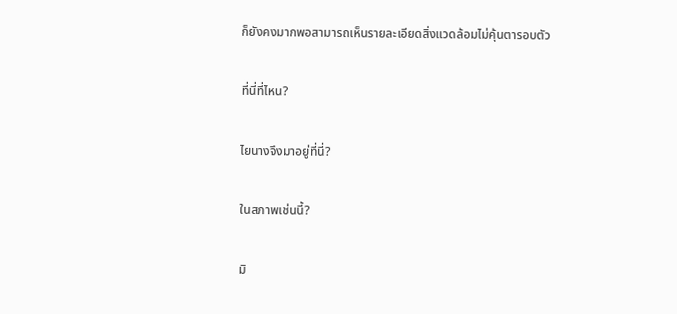ก็ยังคงมากพอสามารถเห็นรายละเอียดสิ่งแวดล้อมไม่คุ้นตารอบตัว

ที่นี่ที่ไหน?

ไยนางจึงมาอยู่ที่นี่?

ในสภาพเช่นนี้?

มิ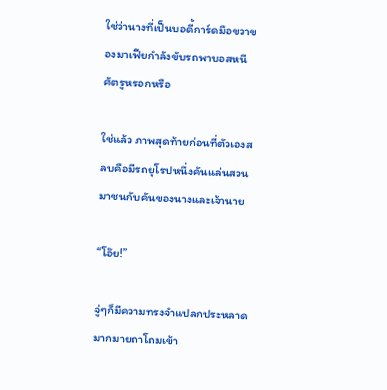ใช่ว่านางที่เป็นบอดี้การ์ดมือขวาของมาเฟียกำลังขับรถพาบอสหนีศัตรูหรอกหรือ

ใช่แล้ว ภาพสุดท้ายก่อนที่ตัวเองสลบคือมีรถยุโรปหนึ่งคันแล่นสวนมาชนกับคันของนางและเจ้านาย

“โอ๊ย!”

จู่ๆก็มีความทรงจำแปลกประหลาดมากมายถาโถมเข้า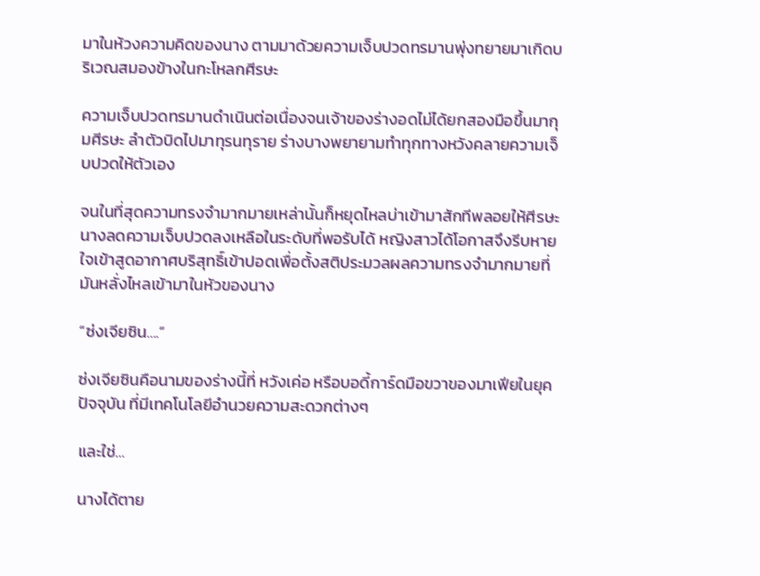มาในห้วงความคิดของนาง ตามมาด้วยความเจ็บปวดทรมานพุ่งทยายมาเกิดบริเวณสมองข้างในกะโหลกศีรษะ

ความเจ็บปวดทรมานดำเนินต่อเนื่องจนเจ้าของร่างอดไม่ได้ยกสองมือขึ้นมากุมศีรษะ ลำตัวบิดไปมาทุรนทุราย ร่างบางพยายามทำทุกทางหวังคลายความเจ็บปวดให้ตัวเอง

จนในที่สุดความทรงจำมากมายเหล่านั้นก็หยุดไหลบ่าเข้ามาสักทีพลอยให้ศีรษะนางลดความเจ็บปวดลงเหลือในระดับที่พอรับได้ หญิงสาวได้โอกาสจึงรีบหายใจเข้าสูดอากาศบริสุทธิ์เข้าปอดเพื่อตั้งสติประมวลผลความทรงจำมากมายที่มันหลั่งไหลเข้ามาในหัวของนาง

“ซ่งเจียซิน….”

ซ่งเจียซินคือนามของร่างนี้ที่ หวังเค่อ หรือบอดี้การ์ดมือขวาของมาเฟียในยุคปัจจุบัน ที่มีเทคโนโลยีอำนวยความสะดวกต่างๆ

และใช่…

นางได้ตาย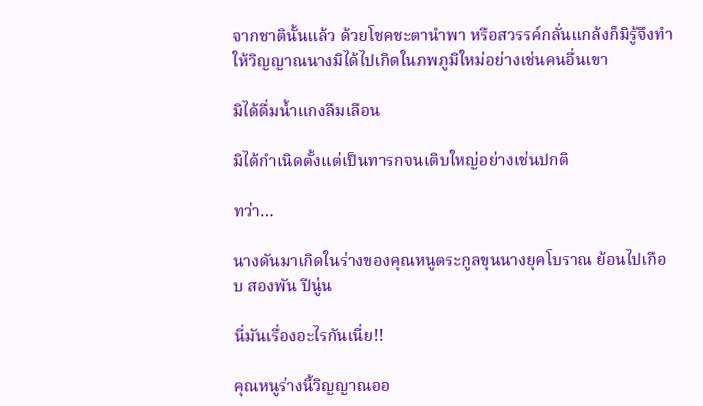จากชาตินั้นแล้ว ด้วยโชคชะตานำพา หรือสวรรค์กลั่นแกล้งก็มิรู้จึงทำให้วิญญาณนางมิได้ไปเกิดในภพภูมิใหม่อย่างเช่นคนอื่นเขา

มิได้ดื่มน้ำแกงลืมเลือน

มิได้กำเนิดตั้งแต่เป็นทารกจนเติบใหญ่อย่างเช่นปกติ

ทว่า…

นางดันมาเกิดในร่างของคุณหนูตระกูลขุนนางยุคโบราณ ย้อนไปเกือบ สองพัน ปีนู่น

นี่มันเรื่องอะไรกันเนี่ย!!

คุณหนูร่างนี้วิญญาณออ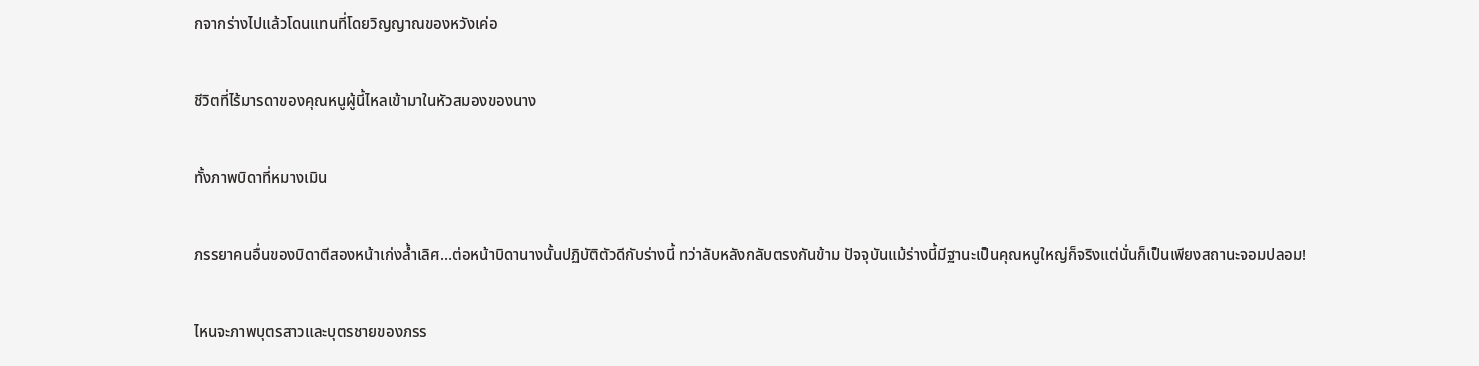กจากร่างไปแล้วโดนแทนที่โดยวิญญาณของหวังเค่อ

ชีวิตที่ไร้มารดาของคุณหนูผู้นี้ไหลเข้ามาในหัวสมองของนาง

ทั้งภาพบิดาที่หมางเมิน

ภรรยาคนอื่นของบิดาตีสองหน้าเก่งล้ำเลิศ…ต่อหน้าบิดานางนั้นปฏิบัติตัวดีกับร่างนี้ ทว่าลับหลังกลับตรงกันข้าม ปัจจุบันแม้ร่างนี้มีฐานะเป็นคุณหนูใหญ่ก็จริงแต่นั่นก็เป็นเพียงสถานะจอมปลอม!

ไหนจะภาพบุตรสาวและบุตรชายของภรร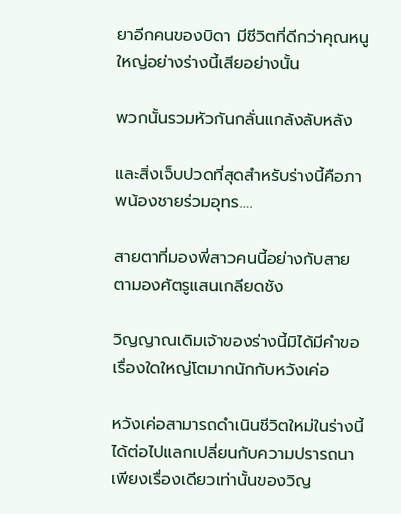ยาอีกคนของบิดา มีชีวิตที่ดีกว่าคุณหนูใหญ่อย่างร่างนี้เสียอย่างนั้น

พวกนั้นรวมหัวกันกลั่นแกล้งลับหลัง

และสิ่งเจ็บปวดที่สุดสำหรับร่างนี้คือภาพน้องชายร่วมอุทร….

สายตาที่มองพี่สาวคนนี้อย่างกับสายตามองศัตรูแสนเกลียดชัง

วิญญาณเดิมเจ้าของร่างนี้มิได้มีคำขอเรื่องใดใหญ่โตมากนักกับหวังเค่อ

หวังเค่อสามารถดำเนินชีวิตใหม่ในร่างนี้ได้ต่อไปแลกเปลี่ยนกับความปรารถนาเพียงเรื่องเดียวเท่านั้นของวิญ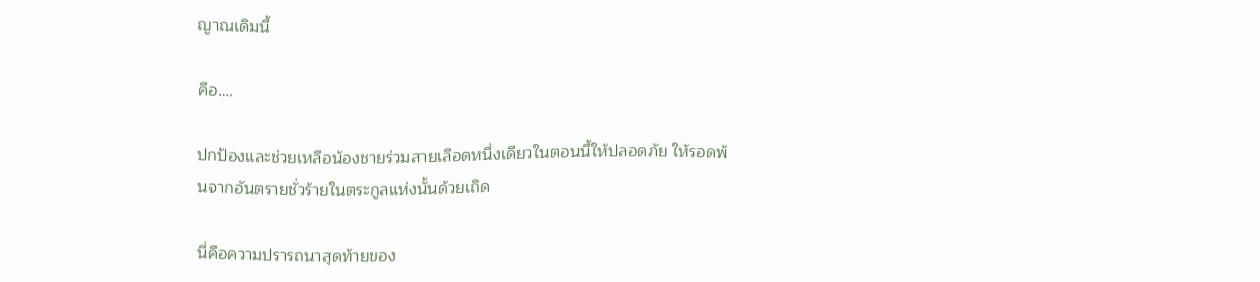ญาณเดิมนี้

คือ….

ปกป้องและช่วยเหลือน้องชายร่วมสายเลือดหนึ่งเดียวในตอนนี้ให้ปลอดภัย ให้รอดพ้นจากอันตรายชั่วร้ายในตระกูลแห่งนั้นด้วยเถิด

นี่คือความปรารถนาสุดท้ายของ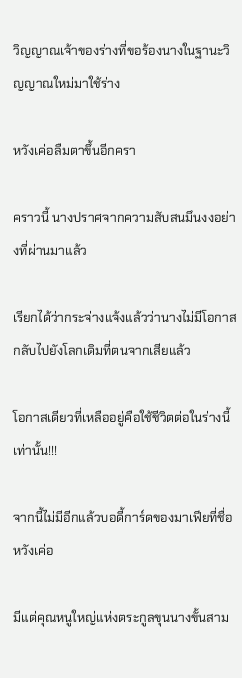วิญญาณเจ้าของร่างที่ขอร้องนางในฐานะวิญญาณใหม่มาใช้ร่าง

หวังเค่อลืมตาขึ้นอีกครา

คราวนี้ นางปราศจากความสับสนมึนงงอย่างที่ผ่านมาแล้ว

เรียกได้ว่ากระจ่างแจ้งแล้วว่านางไม่มีโอกาสกลับไปยังโลกเดิมที่ตนจากเสียแล้ว

โอกาสเดียวที่เหลืออยู่คือใช้ชีวิตต่อในร่างนี้เท่านั้น!!!

จากนี้ไม่มีอีกแล้วบอดี้การ์ดของมาเฟียที่ชื่อ หวังเค่อ

มีแต่คุณหนูใหญ่แห่งตระกูลขุนนางขั้นสาม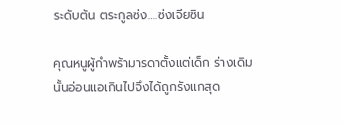ระดับต้น ตระกูลซ่ง….ซ่งเจียซิน

คุณหนูผู้กำพร้ามารดาตั้งแต่เด็ก ร่างเดิมนั้นอ่อนแอเกินไปจึงได้ถูกรังแกสุด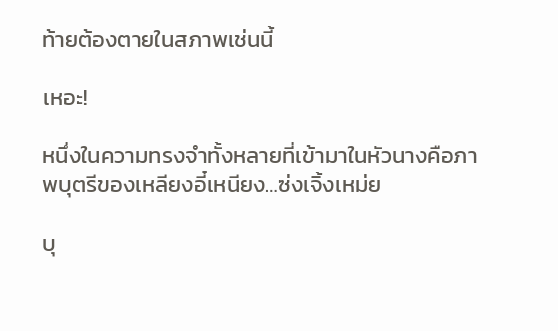ท้ายต้องตายในสภาพเช่นนี้

เหอะ!

หนึ่งในความทรงจำทั้งหลายที่เข้ามาในหัวนางคือภาพบุตรีของเหลียงอี๋เหนียง…ซ่งเจิ้งเหม่ย

บุ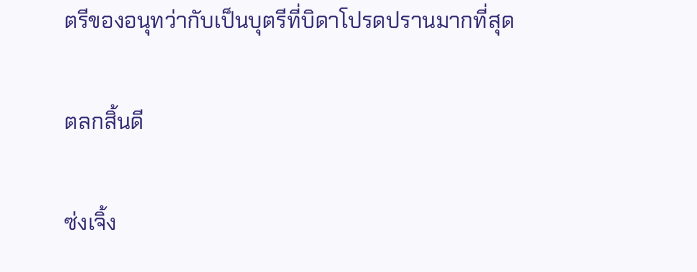ตรีของอนุทว่ากับเป็นบุตรีที่บิดาโปรดปรานมากที่สุด

ตลกสิ้นดี

ซ่งเจิ้ง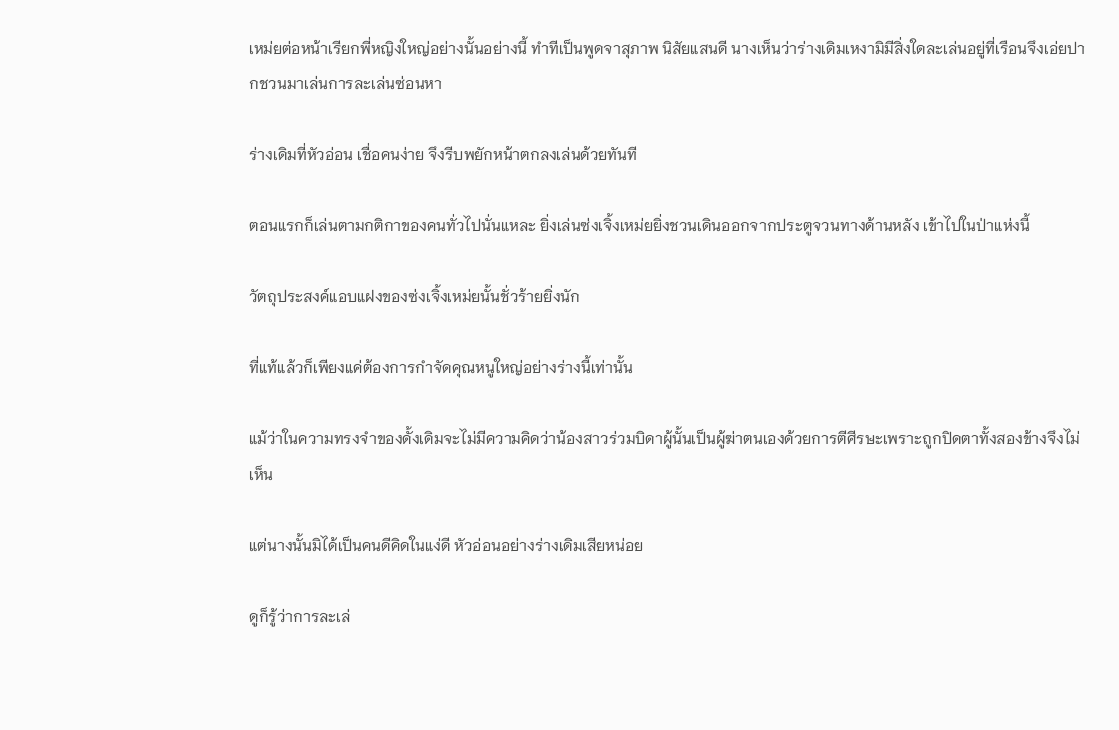เหม่ยต่อหน้าเรียกพี่หญิงใหญ่อย่างนั้นอย่างนี้ ทำทีเป็นพูดจาสุภาพ นิสัยแสนดี นางเห็นว่าร่างเดิมเหงามิมีสิ่งใดละเล่นอยู่ที่เรือนจึงเอ่ยปากชวนมาเล่นการละเล่นซ่อนหา

ร่างเดิมที่หัวอ่อน เชื่อคนง่าย จึงรีบพยักหน้าตกลงเล่นด้วยทันที

ตอนแรกก็เล่นตามกติกาของคนทั่วไปนั่นแหละ ยิ่งเล่นซ่งเจิ้งเหม่ยยิ่งชวนเดินออกจากประตูจวนทางด้านหลัง เข้าไปในป่าแห่งนี้

วัตถุประสงค์แอบแฝงของซ่งเจิ้งเหม่ยนั้นชั่วร้ายยิ่งนัก

ที่แท้แล้วก็เพียงแค่ต้องการกำจัดคุณหนูใหญ่อย่างร่างนี้เท่านั้น

แม้ว่าในความทรงจำของดั้งเดิมจะไม่มีความคิดว่าน้องสาวร่วมบิดาผู้นั้นเป็นผู้ฆ่าตนเองด้วยการตีศีรษะเพราะถูกปิดตาทั้งสองข้างจึงไม่เห็น

แต่นางนั้นมิได้เป็นคนดีคิดในแง่ดี หัวอ่อนอย่างร่างเดิมเสียหน่อย

ดูก็รู้ว่าการละเล่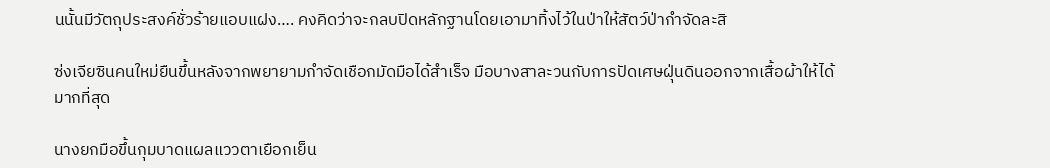นนั้นมีวัตถุประสงค์ชั่วร้ายแอบแฝง…. คงคิดว่าจะกลบปิดหลักฐานโดยเอามาทิ้งไว้ในป่าให้สัตว์ป่ากำจัดละสิ

ซ่งเจียซินคนใหม่ยืนขึ้นหลังจากพยายามกำจัดเชือกมัดมือได้สำเร็จ มือบางสาละวนกับการปัดเศษฝุ่นดินออกจากเสื้อผ้าให้ได้มากที่สุด

นางยกมือขึ้นกุมบาดแผลแววตาเยือกเย็น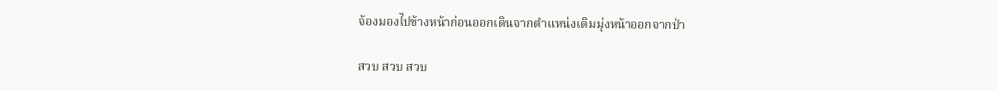จ้องมองไปข้างหน้าก่อนออกเดินจากตำแหน่งเดิมมุ่งหน้าออกจากป่า

สวบ สวบ สวบ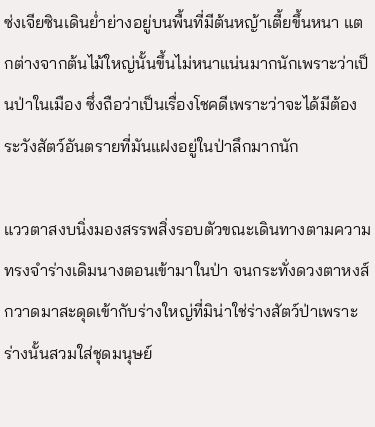ซ่งเจียซินเดินย่ำย่างอยู่บนพื้นที่มีต้นหญ้าเตี้ยขึ้นหนา แตกต่างจากต้นไม้ใหญ่นั้นขึ้นไม่หนาแน่นมากนักเพราะว่าเป็นป่าในเมือง ซึ่งถือว่าเป็นเรื่องโชคดีเพราะว่าจะได้มีต้องระวังสัตว์อันตรายที่มันแฝงอยู่ในป่าลึกมากนัก

แววตาสงบนิ่งมองสรรพสิ่งรอบตัวขณะเดินทางตามความทรงจำร่างเดิมนางตอนเข้ามาในป่า จนกระทั่งดวงตาหงส์กวาดมาสะดุดเข้ากับร่างใหญ่ที่มิน่าใช่ร่างสัตว์ป่าเพราะร่างนั้นสวมใส่ชุดมนุษย์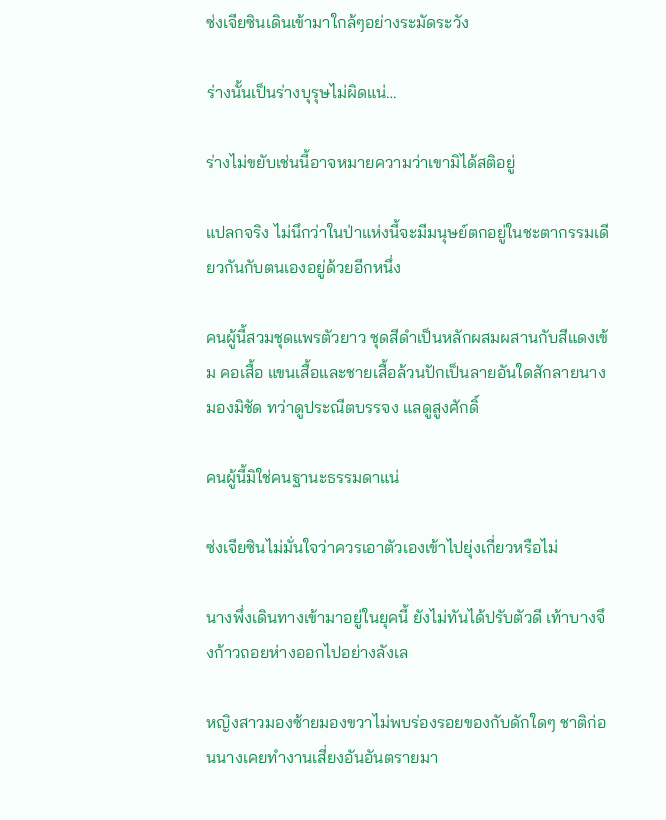ซ่งเจียซินเดินเข้ามาใกล้ๆอย่างระมัดระวัง

ร่างนั้นเป็นร่างบุรุษไม่ผิดแน่…

ร่างไม่ขยับเช่นนี้อาจหมายความว่าเขามิได้สติอยู่

แปลกจริง ไม่นึกว่าในป่าแห่งนี้จะมีมนุษย์ตกอยู่ในชะตากรรมเดียวกันกับตนเองอยู่ด้วยอีกหนึ่ง

คนผู้นี้สวมชุดแพรตัวยาว ชุดสีดำเป็นหลักผสมผสานกับสีแดงเข้ม คอเสื้อ แขนเสื้อและชายเสื้อล้วนปักเป็นลายอันใดสักลายนางมองมิชัด ทว่าดูประณีตบรรจง แลดูสูงศักดิ์

คนผู้นี้มิใช่คนฐานะธรรมดาแน่

ซ่งเจียซินไม่มั่นใจว่าควรเอาตัวเองเข้าไปยุ่งเกี่ยวหรือไม่

นางพึ่งเดินทางเข้ามาอยู่ในยุคนี้ ยังไม่ทันได้ปรับตัวดี เท้าบางจึงก้าวถอยห่างออกไปอย่างลังเล

หญิงสาวมองซ้ายมองขวาไม่พบร่องรอยของกับดักใดๆ ชาติก่อนนางเคยทำงานเสี่ยงอันอันตรายมา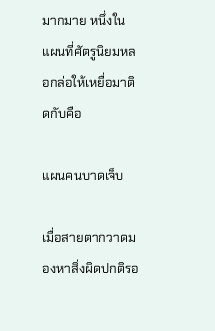มากมาย หนึ่งในแผนที่ศัตรูนิยมหลอกล่อให้เหยื่อมาติดกับคือ

แผนคนบาดเจ็บ

เมื่อสายตากวาดมองหาสิ่งผิดปกติรอ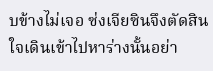บข้างไม่เจอ ซ่งเจียซินจึงตัดสินใจเดินเข้าไปหาร่างนั้นอย่า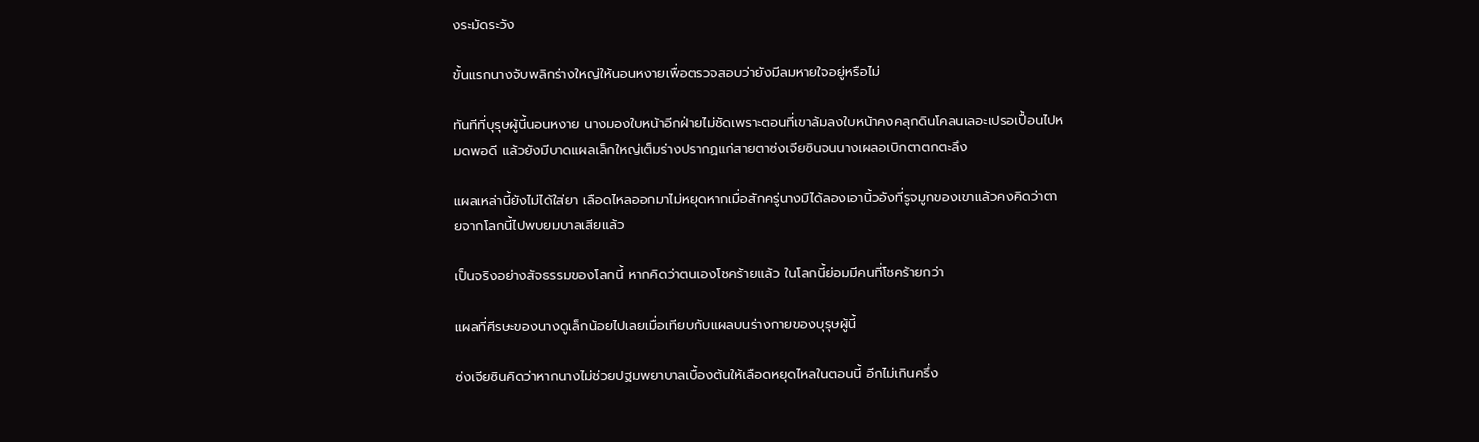งระมัดระวัง

ขั้นแรกนางจับพลิกร่างใหญ่ให้นอนหงายเพื่อตรวจสอบว่ายังมีลมหายใจอยู่หรือไม่

ทันทีที่บุรุษผู้นี้นอนหงาย นางมองใบหน้าอีกฝ่ายไม่ชัดเพราะตอนที่เขาล้มลงใบหน้าคงคลุกดินโคลนเลอะเปรอเปื้อนไปหมดพอดี แล้วยังมีบาดแผลเล็กใหญ่เต็มร่างปรากฏแก่สายตาซ่งเจียซินจนนางเผลอเบิกตาตกตะลึง

แผลเหล่านี้ยังไม่ได้ใส่ยา เลือดไหลออกมาไม่หยุดหากเมื่อสักครู่นางมิได้ลองเอานิ้วอังที่รูจมูกของเขาแล้วคงคิดว่าตายจากโลกนี้ไปพบยมบาลเสียแล้ว

เป็นจริงอย่างสัจธรรมของโลกนี้ หากคิดว่าตนเองโชคร้ายแล้ว ในโลกนี้ย่อมมีคนที่โชคร้ายกว่า

แผลที่ศีรษะของนางดูเล็กน้อยไปเลยเมื่อเทียบกับแผลบนร่างกายของบุรุษผู้นี้

ซ่งเจียซินคิดว่าหากนางไม่ช่วยปฐมพยาบาลเบื้องต้นให้เลือดหยุดไหลในตอนนี้ อีกไม่เกินครึ่ง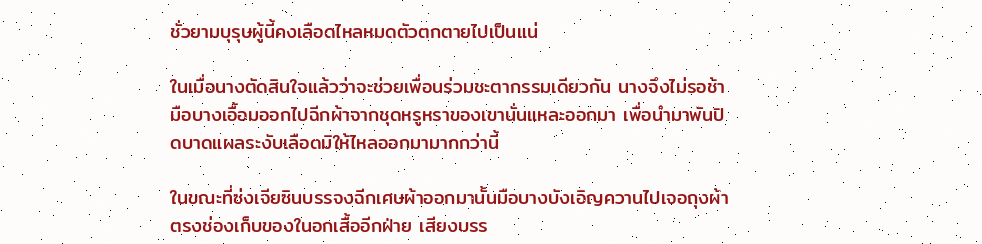ชั่วยามบุรุษผู้นี้คงเลือดไหลหมดตัวตกตายไปเป็นแน่

ในเมื่อนางตัดสินใจแล้วว่าจะช่วยเพื่อนร่วมชะตากรรมเดียวกัน นางจึงไม่รอช้า มือบางเอื้อมออกไปฉีกผ้าจากชุดหรูหราของเขานั่นแหละออกมา เพื่อนำมาพันปิดบาดแผลระงับเลือดมิให้ไหลออกมามากกว่านี้

ในขณะที่ซ่งเจียซินบรรจงฉีกเศษผ้าออกมานั้นมือบางบังเอิญควานไปเจอถุงผ้าตรงช่องเก็บของในอกเสื้ออีกฝ่าย เสียงบรร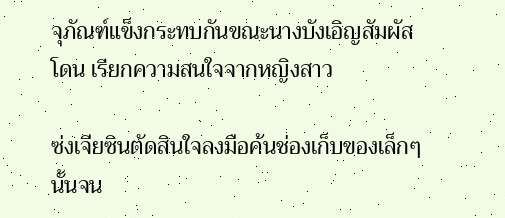จุภัณฑ์แข็งกระทบกันขณะนางบังเอิญสัมผัสโดน เรียกความสนใจจากหญิงสาว

ซ่งเจียซินตัดสินใจลงมือค้นช่องเก็บของเล็กๆนั้นจน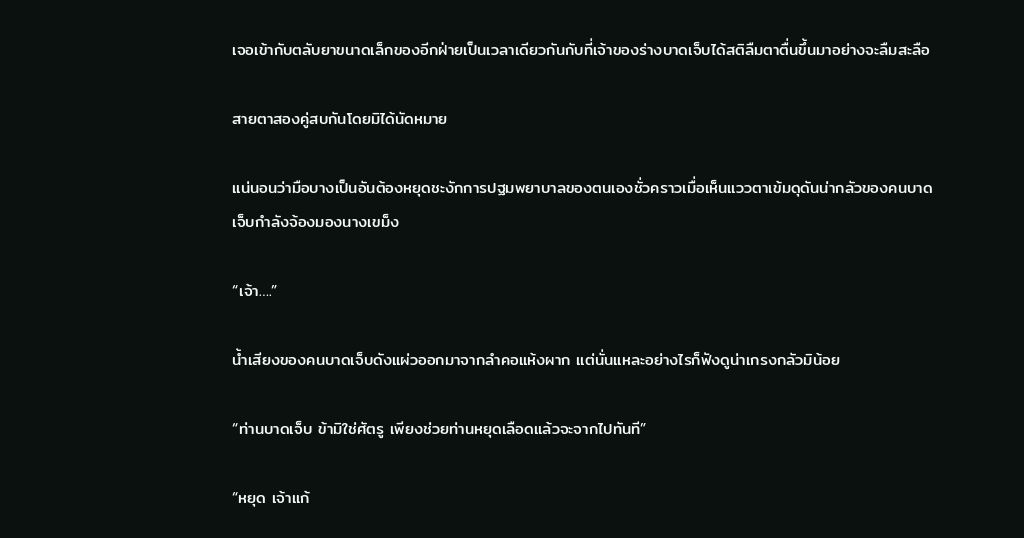เจอเข้ากับตลับยาขนาดเล็กของอีกฝ่ายเป็นเวลาเดียวกันกับที่เจ้าของร่างบาดเจ็บได้สติลืมตาตื่นขึ้นมาอย่างจะลืมสะลือ

สายตาสองคู่สบกันโดยมิได้นัดหมาย

แน่นอนว่ามือบางเป็นอันต้องหยุดชะงักการปฐมพยาบาลของตนเองชั่วคราวเมื่อเห็นแววตาเข้มดุดันน่ากลัวของคนบาดเจ็บกำลังจ้องมองนางเขม็ง

“เจ้า….”

น้ำเสียงของคนบาดเจ็บดังแผ่วออกมาจากลำคอแห้งผาก แต่นั่นแหละอย่างไรก็ฟังดูน่าเกรงกลัวมิน้อย

“ท่านบาดเจ็บ ข้ามิใช่ศัตรู เพียงช่วยท่านหยุดเลือดแล้วจะจากไปทันที”

“หยุด เจ้าแก้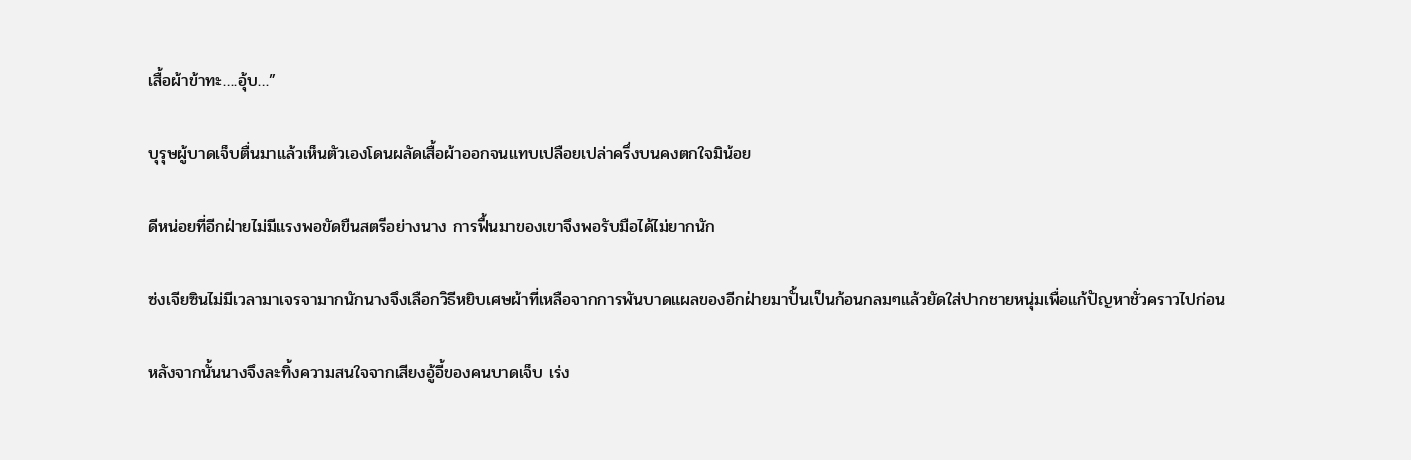เสื้อผ้าข้าทะ….อุ้บ…”

บุรุษผู้บาดเจ็บตื่นมาแล้วเห็นตัวเองโดนผลัดเสื้อผ้าออกจนแทบเปลือยเปล่าครึ่งบนคงตกใจมิน้อย

ดีหน่อยที่อีกฝ่ายไม่มีแรงพอขัดขืนสตรีอย่างนาง การฟื้นมาของเขาจึงพอรับมือได้ไม่ยากนัก

ซ่งเจียซินไม่มีเวลามาเจรจามากนักนางจึงเลือกวิธีหยิบเศษผ้าที่เหลือจากการพันบาดแผลของอีกฝ่ายมาปั้นเป็นก้อนกลมๆแล้วยัดใส่ปากชายหนุ่มเพื่อแก้ปัญหาชั่วคราวไปก่อน

หลังจากนั้นนางจึงละทิ้งความสนใจจากเสียงอู้อี้ของคนบาดเจ็บ เร่ง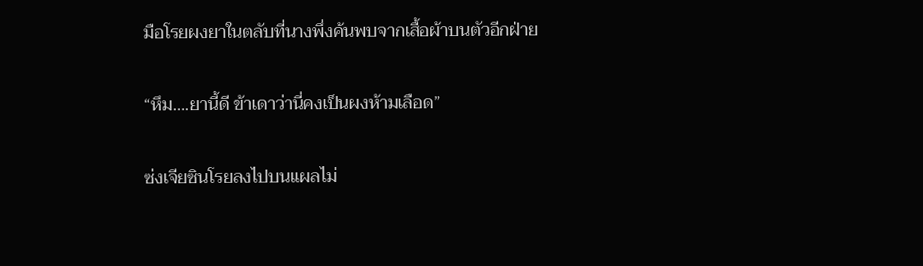มือโรยผงยาในตลับที่นางพึ่งค้นพบจากเสื้อผ้าบนตัวอีกฝ่าย

“หึม….ยานี้ดี ข้าเดาว่านี่คงเป็นผงห้ามเลือด”

ซ่งเจียซินโรยลงไปบนแผลไม่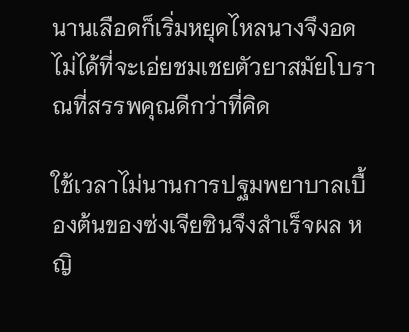นานเลือดก็เริ่มหยุดไหลนางจึงอดไม่ได้ที่จะเอ่ยชมเชยตัวยาสมัยโบราณที่สรรพคุณดีกว่าที่คิด

ใช้เวลาไม่นานการปฐมพยาบาลเบื้องต้นของซ่งเจียซินจึงสำเร็จผล หญิ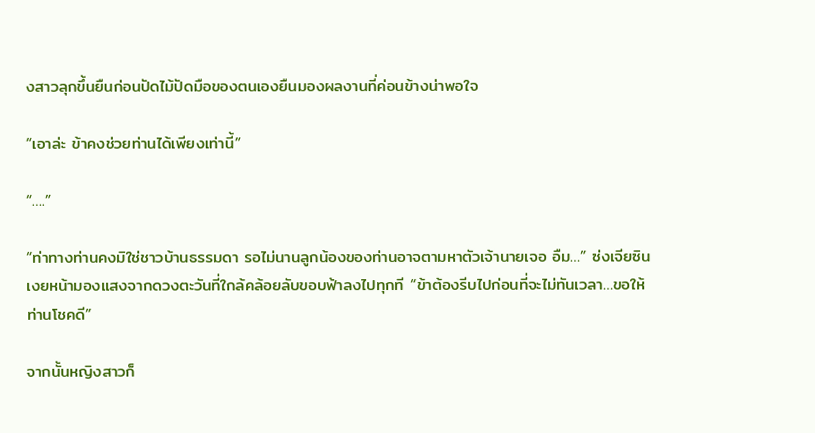งสาวลุกขึ้นยืนก่อนปัดไม้ปัดมือของตนเองยืนมองผลงานที่ค่อนข้างน่าพอใจ

“เอาล่ะ ข้าคงช่วยท่านได้เพียงเท่านี้”

“….”

“ท่าทางท่านคงมิใช่ชาวบ้านธรรมดา รอไม่นานลูกน้องของท่านอาจตามหาตัวเจ้านายเจอ อืม…” ซ่งเจียซินเงยหน้ามองแสงจากดวงตะวันที่ใกล้คล้อยลับขอบฟ้าลงไปทุกที “ข้าต้องรีบไปก่อนที่จะไม่ทันเวลา…ขอให้ท่านโชคดี”

จากนั้นหญิงสาวก็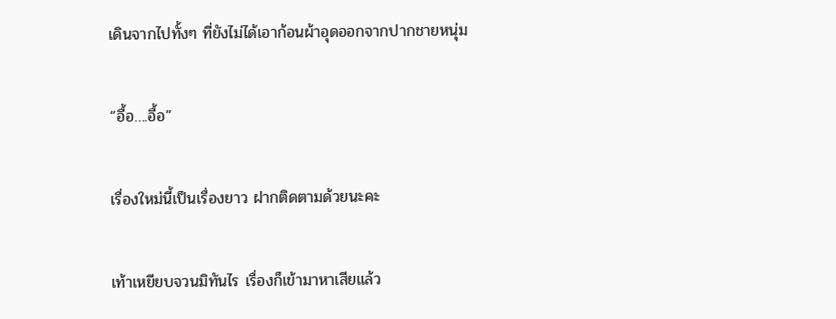เดินจากไปทั้งๆ ที่ยังไม่ได้เอาก้อนผ้าอุดออกจากปากชายหนุ่ม

“อื้อ….อื้อ”

เรื่องใหม่นี้เป็นเรื่องยาว ฝากติดตามด้วยนะคะ

เท้าเหยียบจวนมิทันไร เรื่องก็เข้ามาหาเสียแล้ว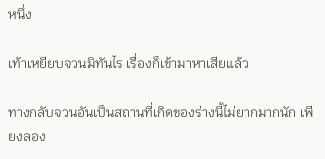หนึ่ง

เท้าเหยียบจวนมิทันไร เรื่องก็เข้ามาหาเสียแล้ว

ทางกลับจวนอันเป็นสถานที่เกิดของร่างนี้ไม่ยากมากนัก เพียงลอง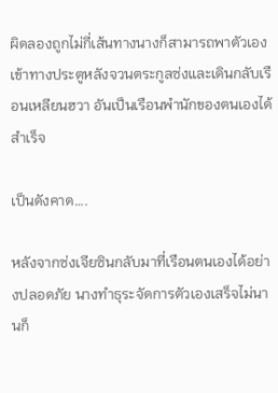ผิดลองถูกไม่กี่เส้นทางนางก็สามารถพาตัวเองเข้าทางประตูหลังจวนตระกูลซ่งและเดินกลับเรือนเหลียนฮวา อันเป็นเรือนพำนักของตนเองได้สำเร็จ

เป็นดังคาด….

หลังจากซ่งเจียซินกลับมาที่เรือนตนเองได้อย่างปลอดภัย นางทำธุระจัดการตัวเองเสร็จไม่นานก็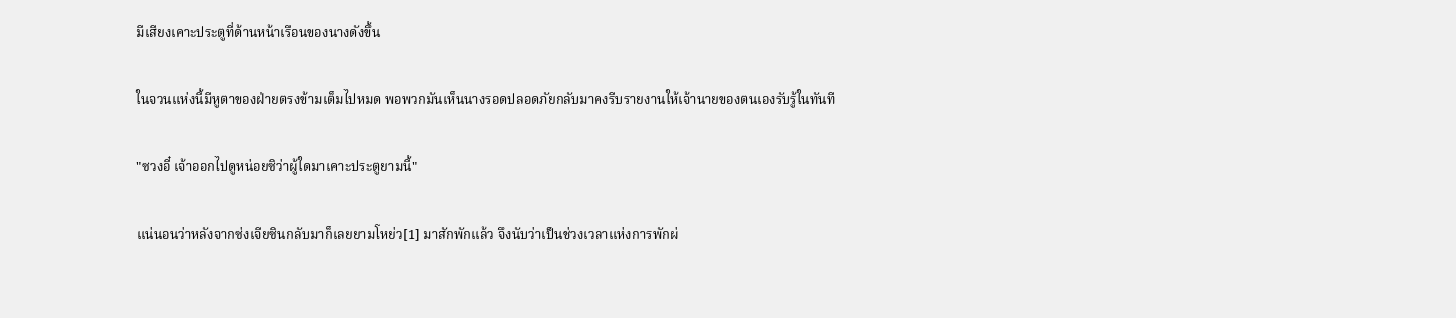มีเสียงเคาะประตูที่ด้านหน้าเรือนของนางดังขึ้น

ในจวนแห่งนี้มีหูตาของฝ่ายตรงข้ามเต็มไปหมด พอพวกมันเห็นนางรอดปลอดภัยกลับมาคงรีบรายงานให้เจ้านายของตนเองรับรู้ในทันที

"ซวงอี๋ เจ้าออกไปดูหน่อยซิว่าผู้ใดมาเคาะประตูยามนี้"

แน่นอนว่าหลังจากซ่งเจียซินกลับมาก็เลยยามโหย่ว[1] มาสักพักแล้ว จึงนับว่าเป็นช่วงเวลาแห่งการพักผ่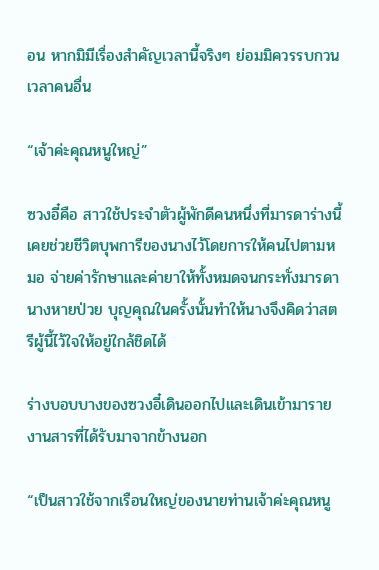อน หากมิมีเรื่องสำคัญเวลานี้จริงๆ ย่อมมิควรรบกวนเวลาคนอื่น

“เจ้าค่ะคุณหนูใหญ่”

ซวงอี๋คือ สาวใช้ประจำตัวผู้พักดีคนหนึ่งที่มารดาร่างนี้เคยช่วยชีวิตบุพการีของนางไว้โดยการให้คนไปตามหมอ จ่ายค่ารักษาและค่ายาให้ทั้งหมดจนกระทั่งมารดานางหายป่วย บุญคุณในครั้งนั้นทำให้นางจึงคิดว่าสตรีผู้นี้ไว้ใจให้อยู่ใกล้ชิดได้

ร่างบอบบางของซวงอี๋เดินออกไปและเดินเข้ามารายงานสารที่ได้รับมาจากข้างนอก

“เป็นสาวใช้จากเรือนใหญ่ของนายท่านเจ้าค่ะคุณหนู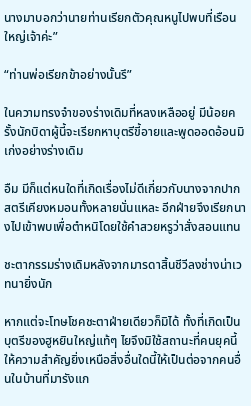นางมาบอกว่านายท่านเรียกตัวคุณหนูไปพบที่เรือนใหญ่เจ้าค่ะ”

“ท่านพ่อเรียกข้าอย่างนั้นรึ”

ในความทรงจำของร่างเดิมที่หลงเหลืออยู่ มีน้อยครั้งนักบิดาผู้นี้จะเรียกหาบุตรีขี้อายและพูดออดอ้อนมิเก่งอย่างร่างเดิม

อืม มีก็แต่หนใดที่เกิดเรื่องไม่ดีเกี่ยวกับนางจากปากสตรีเคียงหมอนทั้งหลายนั่นแหละ อีกฝ่ายจึงเรียกนางไปเข้าพบเพื่อตำหนิโดยใช้คำสวยหรูว่าสั่งสอนแทน

ชะตากรรมร่างเดิมหลังจากมารดาสิ้นชีวีลงช่างน่าเวทนายิ่งนัก

หากแต่จะโทษโชคชะตาฝ่ายเดียวก็มิได้ ทั้งที่เกิดเป็นบุตรีของฮูหยินใหญ่แท้ๆ ไยจึงมิใช้สถานะที่คนยุคนี้ให้ความสำคัญยิ่งเหนือสิ่งอื่นใดนี้ให้เป็นต่อจากคนอื่นในบ้านที่มารังแก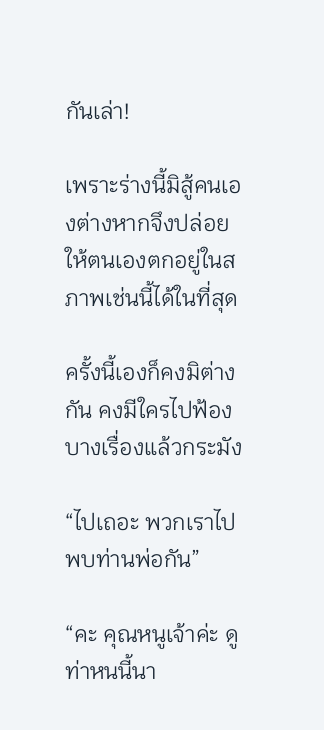กันเล่า!

เพราะร่างนี้มิสู้คนเองต่างหากจึงปล่อยให้ตนเองตกอยู่ในสภาพเช่นนี้ได้ในที่สุด

ครั้งนี้เองก็คงมิต่างกัน คงมีใครไปฟ้องบางเรื่องแล้วกระมัง

“ไปเถอะ พวกเราไปพบท่านพ่อกัน”

“คะ คุณหนูเจ้าค่ะ ดูท่าหนนี้นา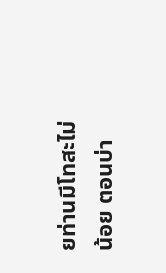ยท่านมีโทสะไม่น้อย ตอนบ่า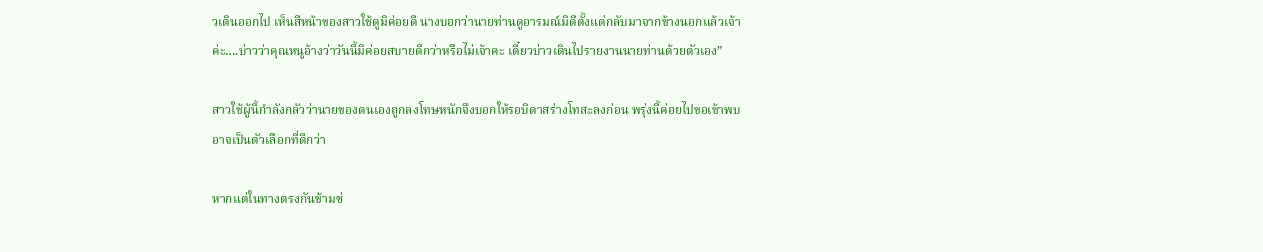วเดินออกไป เห็นสีหน้าของสาวใช้ดูมิค่อยดี นางบอกว่านายท่านดูอารมณ์มิดีตั้งแต่กลับมาจากข้างนอกแล้วเจ้าค่ะ….บ่าวว่าคุณหนูอ้างว่าวันนี้มิค่อยสบายดีกว่าหรือไม่เจ้าคะ เดี๋ยวบ่าวเดินไปรายงานนายท่านด้วยตัวเอง”

สาวใช้ผู้นี้กำลังกลัวว่านายของตนเองถูกลงโทษหนักจึงบอกให้รอบิดาสร่างโทสะลงก่อน พรุ่งนี้ค่อยไปขอเข้าพบอาจเป็นตัวเลือกที่ดีกว่า

หากแต่ในทางตรงกันข้ามซ่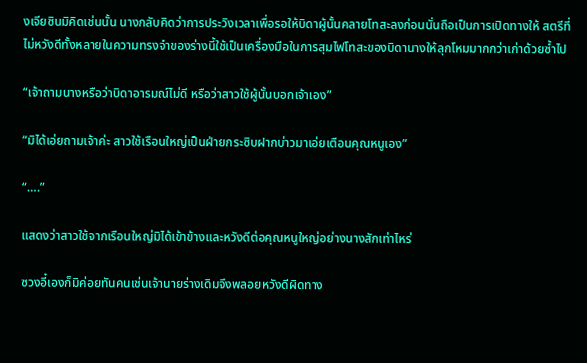งเจียซินมิคิดเช่นนั้น นางกลับคิดว่าการประวิงเวลาเพื่อรอให้บิดาผู้นั้นคลายโทสะลงก่อนนั่นถือเป็นการเปิดทางให้ สตรีที่ไม่หวังดีทั้งหลายในความทรงจำของร่างนี้ใช้เป็นเครื่องมือในการสุมไฟโทสะของบิดานางให้ลุกโหมมากกว่าเก่าด้วยซ้ำไป

“เจ้าถามนางหรือว่าบิดาอารมณ์ไม่ดี หรือว่าสาวใช้ผู้นั้นบอกเจ้าเอง”

“มิได้เอ่ยถามเจ้าค่ะ สาวใช้เรือนใหญ่เป็นฝ่ายกระซิบฝากบ่าวมาเอ่ยเตือนคุณหนูเอง”

“….”

แสดงว่าสาวใช้จากเรือนใหญ่มิได้เข้าข้างและหวังดีต่อคุณหนูใหญ่อย่างนางสักเท่าไหร่

ซวงอี๋เองก็มิค่อยทันคนเช่นเจ้านายร่างเดิมจึงพลอยหวังดีผิดทาง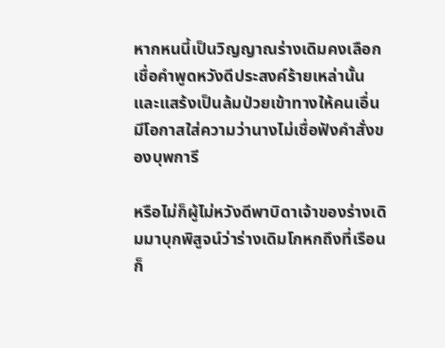หากหนนี้เป็นวิญญาณร่างเดิมคงเลือกเชื่อคำพูดหวังดีประสงค์ร้ายเหล่านั้นและแสร้งเป็นล้มป่วยเข้าทางให้คนเอื่นมีโอกาสใส่ความว่านางไม่เชื่อฟังคำสั่งของบุพการี

หรือไม่ก็ผู้ไม่หวังดีพาบิดาเจ้าของร่างเดิมมาบุกพิสูจน์ว่าร่างเดิมโกหกถึงที่เรือนก็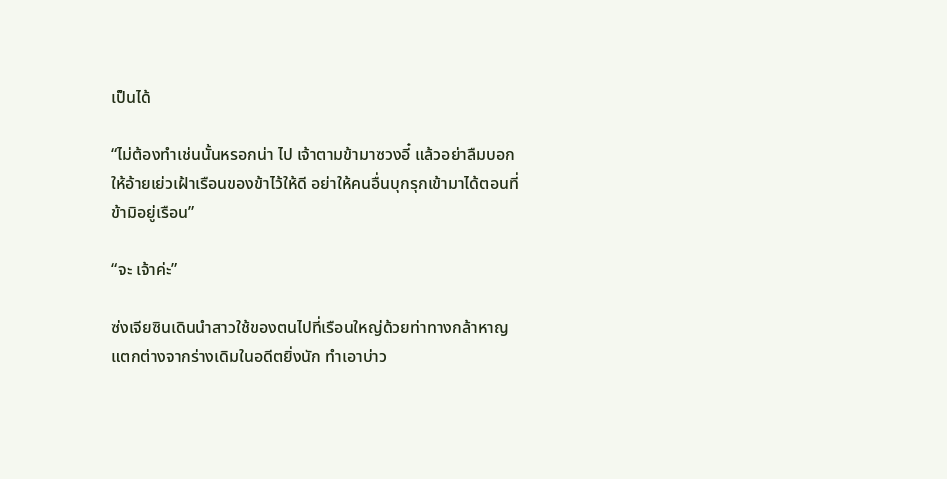เป็นได้

“ไม่ต้องทำเช่นนั้นหรอกน่า ไป เจ้าตามข้ามาซวงอี๋ แล้วอย่าลืมบอกให้อ้ายเย่วเฝ้าเรือนของข้าไว้ให้ดี อย่าให้คนอื่นบุกรุกเข้ามาได้ตอนที่ข้ามิอยู่เรือน”

“จะ เจ้าค่ะ”

ซ่งเจียซินเดินนำสาวใช้ของตนไปที่เรือนใหญ่ด้วยท่าทางกล้าหาญแตกต่างจากร่างเดิมในอดีตยิ่งนัก ทำเอาบ่าว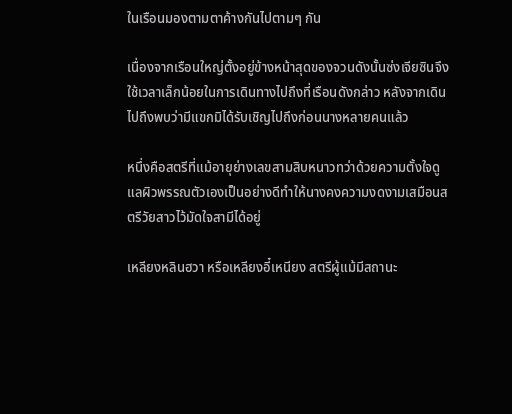ในเรือนมองตามตาค้างกันไปตามๆ กัน

เนื่องจากเรือนใหญ่ตั้งอยู่ข้างหน้าสุดของจวนดังนั้นซ่งเจียซินจึงใช้เวลาเล็กน้อยในการเดินทางไปถึงที่เรือนดังกล่าว หลังจากเดินไปถึงพบว่ามีแขกมิได้รับเชิญไปถึงก่อนนางหลายคนแล้ว

หนึ่งคือสตรีที่แม้อายุย่างเลขสามสิบหนาวทว่าด้วยความตั้งใจดูแลผิวพรรณตัวเองเป็นอย่างดีทำให้นางคงความงดงามเสมือนสตรีวัยสาวไว้มัดใจสามีได้อยู่

เหลียงหลินฮวา หรือเหลียงอี๋เหนียง สตรีผู้แม้มีสถานะ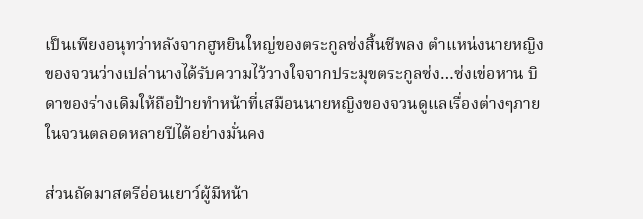เป็นเพียงอนุทว่าหลังจากฮูหยินใหญ่ของตระกูลซ่งสิ้นชีพลง ตำแหน่งนายหญิงของจวนว่างเปล่านางได้รับความไว้วางใจจากประมุขตระกูลซ่ง…ซ่งเข่อหาน บิดาของร่างเดิมให้ถือป้ายทำหน้าที่เสมือนนายหญิงของจวนดูแลเรื่องต่างๆภายในจวนตลอดหลายปีได้อย่างมั่นคง

ส่วนถัดมาสตรีอ่อนเยาว์ผู้มีหน้า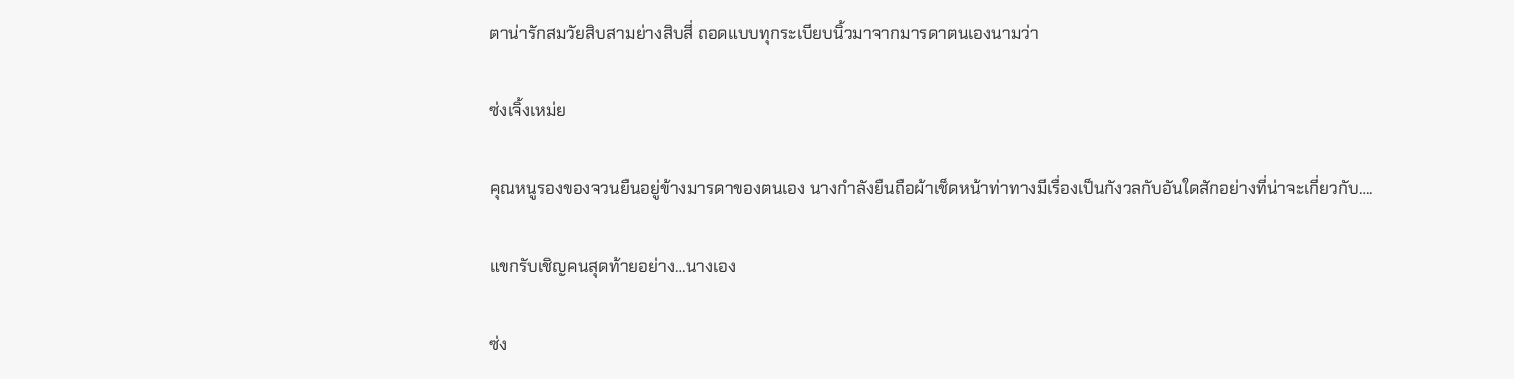ตาน่ารักสมวัยสิบสามย่างสิบสี่ ถอดแบบทุกระเบียบนิ้วมาจากมารดาตนเองนามว่า

ซ่งเจิ้งเหม่ย

คุณหนูรองของจวนยืนอยู่ข้างมารดาของตนเอง นางกำลังยืนถือผ้าเช็ดหน้าท่าทางมีเรื่องเป็นกังวลกับอันใดสักอย่างที่น่าจะเกี่ยวกับ….

แขกรับเชิญคนสุดท้ายอย่าง…นางเอง

ซ่ง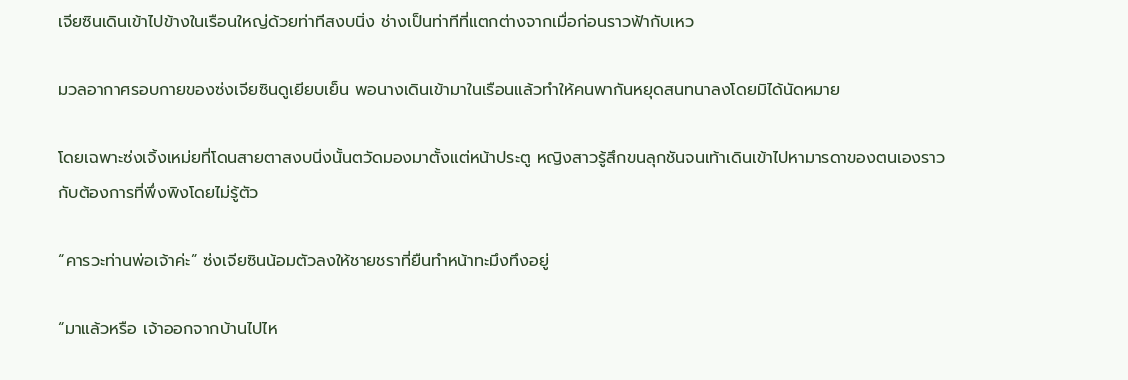เจียซินเดินเข้าไปข้างในเรือนใหญ่ด้วยท่าทีสงบนิ่ง ช่างเป็นท่าทีที่แตกต่างจากเมื่อก่อนราวฟ้ากับเหว

มวลอากาศรอบกายของซ่งเจียซินดูเยียบเย็น พอนางเดินเข้ามาในเรือนแล้วทำให้คนพากันหยุดสนทนาลงโดยมิได้นัดหมาย

โดยเฉพาะซ่งเจิ้งเหม่ยที่โดนสายตาสงบนิ่งนั้นตวัดมองมาตั้งแต่หน้าประตู หญิงสาวรู้สึกขนลุกชันจนเท้าเดินเข้าไปหามารดาของตนเองราวกับต้องการที่พึ่งพิงโดยไม่รู้ตัว

“คารวะท่านพ่อเจ้าค่ะ” ซ่งเจียซินน้อมตัวลงให้ชายชราที่ยืนทำหน้าทะมึงทึงอยู่

“มาแล้วหรือ เจ้าออกจากบ้านไปไห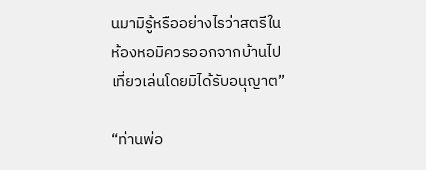นมามิรู้หรืออย่างไรว่าสตรีในห้องหอมิควรออกจากบ้านไปเที่ยวเล่นโดยมิได้รับอนุญาต”

“ท่านพ่อ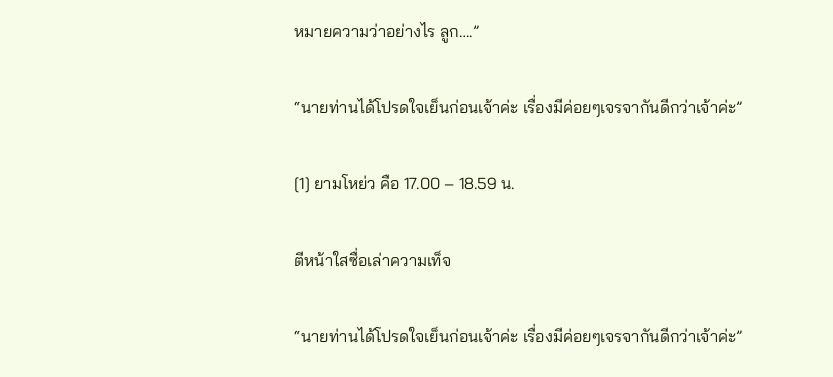หมายความว่าอย่างไร ลูก….”

“นายท่านได้โปรดใจเย็นก่อนเจ้าค่ะ เรื่องมีค่อยๆเจรจากันดีกว่าเจ้าค่ะ”

[1] ยามโหย่ว คือ 17.00 – 18.59 น.

ตีหน้าใสซื่อเล่าความเท็จ

“นายท่านได้โปรดใจเย็นก่อนเจ้าค่ะ เรื่องมีค่อยๆเจรจากันดีกว่าเจ้าค่ะ”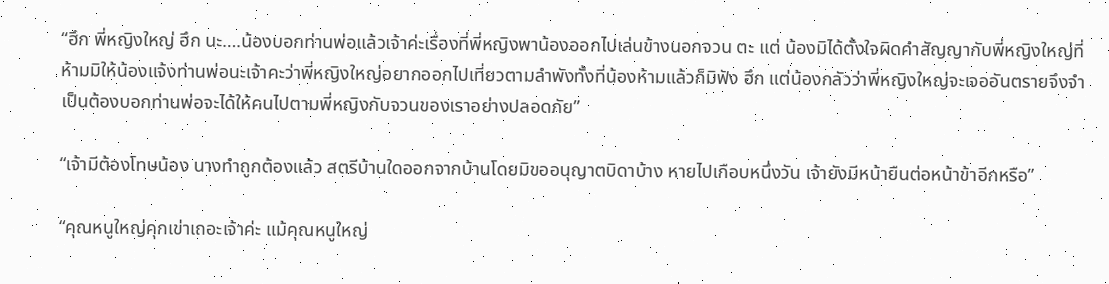“ฮึก พี่หญิงใหญ่ ฮึก นะ….น้องบอกท่านพ่อแล้วเจ้าค่ะเรื่องที่พี่หญิงพาน้องออกไปเล่นข้างนอกจวน ตะ แต่ น้องมิได้ตั้งใจผิดคำสัญญากับพี่หญิงใหญ่ที่ห้ามมิให้น้องแจ้งท่านพ่อนะเจ้าคะว่าพี่หญิงใหญ่อยากออกไปเที่ยวตามลำพังทั้งที่น้องห้ามแล้วก็มิฟัง ฮึก แต่น้องกลัวว่าพี่หญิงใหญ่จะเจออันตรายจึงจำเป็นต้องบอกท่านพ่อจะได้ให้คนไปตามพี่หญิงกับจวนของเราอย่างปลอดภัย”

“เจ้ามีต้องโทษน้อง นางทำถูกต้องแล้ว สตรีบ้านใดออกจากบ้านโดยมิขออนุญาตบิดาบ้าง หายไปเกือบหนึ่งวัน เจ้ายังมีหน้ายืนต่อหน้าข้าอีกหรือ”

“คุณหนูใหญ่คุกเข่าเถอะเจ้าค่ะ แม้คุณหนูใหญ่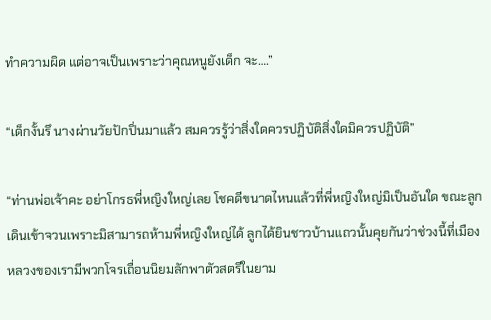ทำความผิด แต่อาจเป็นเพราะว่าคุณหนูยังเด็ก จะ….”

“เด็กงั้นรึ นางผ่านวัยปักปิ่นมาแล้ว สมควรรู้ว่าสิ่งใดควรปฏิบัติสิ่งใดมิควรปฏิบัติ”

“ท่านพ่อเจ้าคะ อย่าโกรธพี่หญิงใหญ่เลย โชคดีขนาดไหนแล้วที่พี่หญิงใหญ่มิเป็นอันใด ขณะลูกเดินเข้าจวนเพราะมิสามารถห้ามพี่หญิงใหญ่ได้ ลูกได้ยินชาวบ้านแถวนั้นคุยกันว่าช่วงนี้ที่เมืองหลวงของเรามีพวกโจรเถื่อนนิยมลักพาตัวสตรีในยาม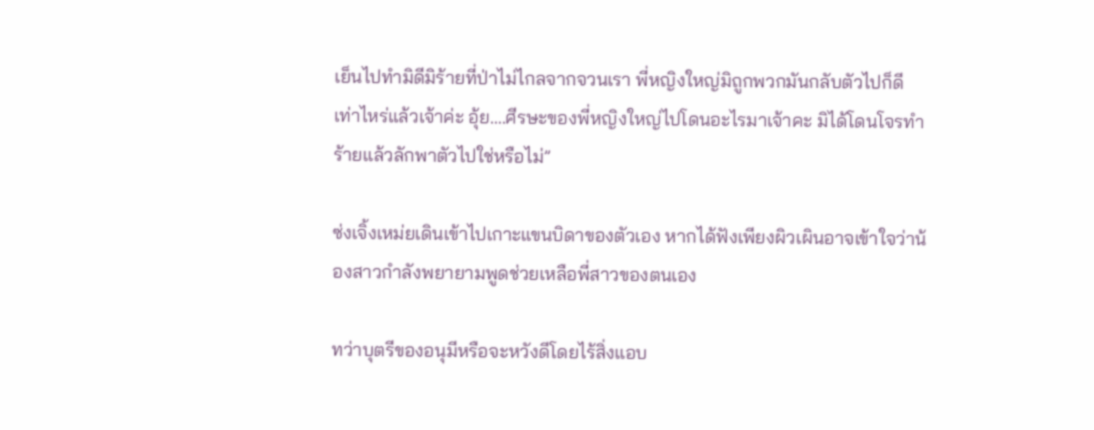เย็นไปทำมิดีมิร้ายที่ป่าไม่ไกลจากจวนเรา พี่หญิงใหญ่มิถูกพวกมันกลับตัวไปก็ดีเท่าไหร่แล้วเจ้าค่ะ อุ้ย….ศีรษะของพี่หญิงใหญ่ไปโดนอะไรมาเจ้าคะ มิได้โดนโจรทำร้ายแล้วลักพาตัวไปใช่หรือไม่”

ซ่งเจิ้งเหม่ยเดินเข้าไปเกาะแขนบิดาของตัวเอง หากได้ฟังเพียงผิวเผินอาจเข้าใจว่าน้องสาวกำลังพยายามพูดช่วยเหลือพี่สาวของตนเอง

ทว่าบุตรีของอนุมีหรือจะหวังดีโดยไร้สิ่งแอบ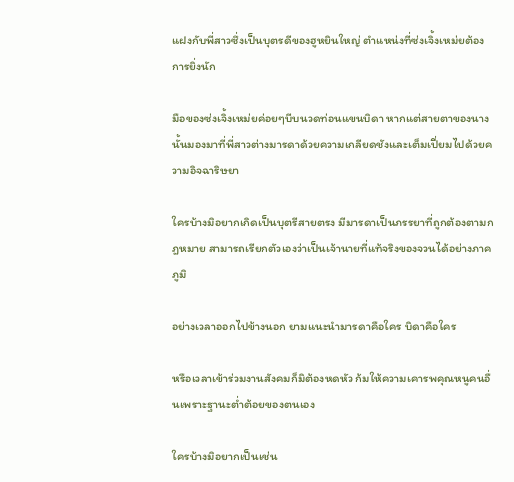แฝงกับพี่สาวซึ่งเป็นบุตรดีของฮูหยินใหญ่ ตำแหน่งที่ซ่งเจิ้งเหม่ยต้องการยิ่งนัก

มือของซ่งเจิ้งเหม่ยค่อยๆบีบนวดท่อนแขนบิดา หากแต่สายตาของนางนั้นมองมาที่พี่สาวต่างมารดาด้วยความเกลียดชังและเต็มเปี่ยมไปด้วยความอิจฉาริษยา

ใครบ้างมิอยากเกิดเป็นบุตรีสายตรง มีมารดาเป็นภรรยาที่ถูกต้องตามกฎหมาย สามารถเรียกตัวเองว่าเป็นเจ้านายที่แท้จริงของจวนได้อย่างภาคภูมิ

อย่างเวลาออกไปข้างนอก ยามแนะนำมารดาคือใคร บิดาคือใคร

หรือเวลาเข้าร่วมงานสังคมก็มิต้องหดหัว ก้มให้ความเคารพคุณหนูคนอื่นเพราะฐานะต่ำต้อยของตนเอง

ใครบ้างมิอยากเป็นเช่น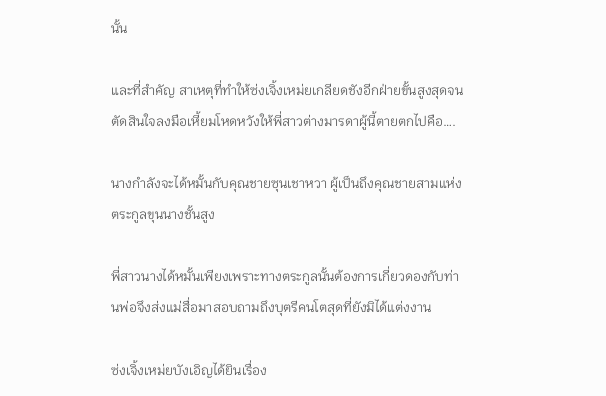นั้น

และที่สำคัญ สาเหตุที่ทำให้ซ่งเจิ้งเหม่ยเกลียดชังอีกฝ่ายขั้นสูงสุดจนตัดสินใจลงมือเหี้ยมโหดหวังให้พี่สาวต่างมารดาผู้นี้ตายตกไปคือ….

นางกำลังจะได้หมั้นกับคุณชายซุนเชาหวา ผู้เป็นถึงคุณชายสามแห่งตระกูลขุนนางชั้นสูง

พี่สาวนางได้หมั้นเพียงเพราะทางตระกูลนั้นต้องการเกี่ยวดองกับท่านพ่อจึงส่งแม่สื่อมาสอบถามถึงบุตรีคนโตสุดที่ยังมิได้แต่งงาน

ซ่งเจิ้งเหม่ยบังเอิญได้ยินเรื่อง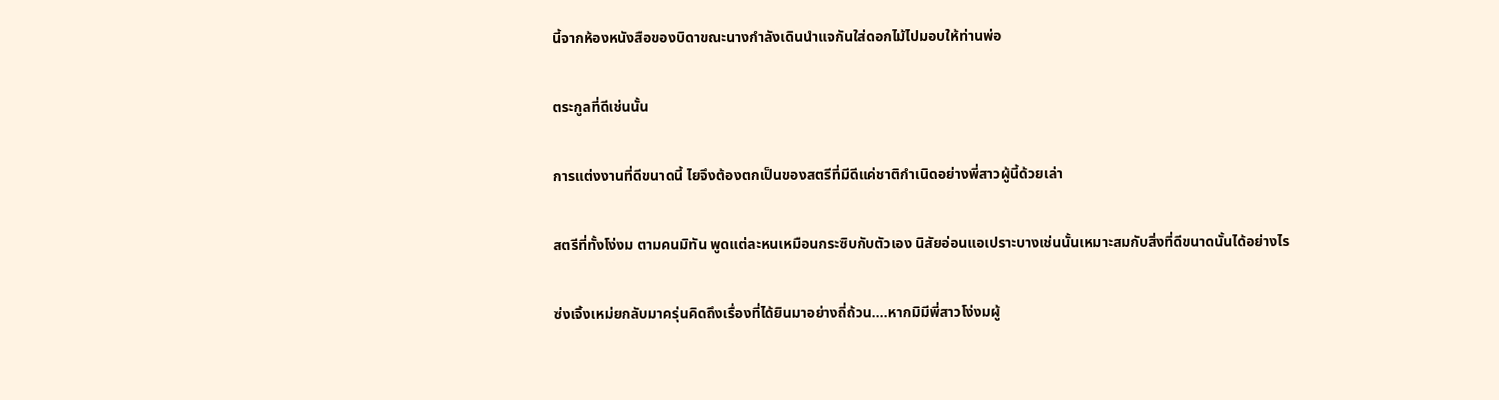นี้จากห้องหนังสือของบิดาขณะนางกำลังเดินนำแจกันใส่ดอกไม้ไปมอบให้ท่านพ่อ

ตระกูลที่ดีเช่นนั้น

การแต่งงานที่ดีขนาดนี้ ไยจึงต้องตกเป็นของสตรีที่มีดีแค่ชาติกำเนิดอย่างพี่สาวผู้นี้ด้วยเล่า

สตรีที่ทั้งโง่งม ตามคนมิทัน พูดแต่ละหนเหมือนกระซิบกับตัวเอง นิสัยอ่อนแอเปราะบางเช่นนั้นเหมาะสมกับสิ่งที่ดีขนาดนั้นได้อย่างไร

ซ่งเจิ้งเหม่ยกลับมาครุ่นคิดถึงเรื่องที่ได้ยินมาอย่างถี่ถ้วน….หากมิมีพี่สาวโง่งมผู้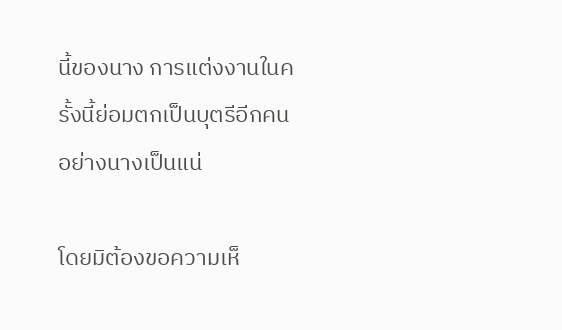นี้ของนาง การแต่งงานในครั้งนี้ย่อมตกเป็นบุตรีอีกคนอย่างนางเป็นแน่

โดยมิต้องขอความเห็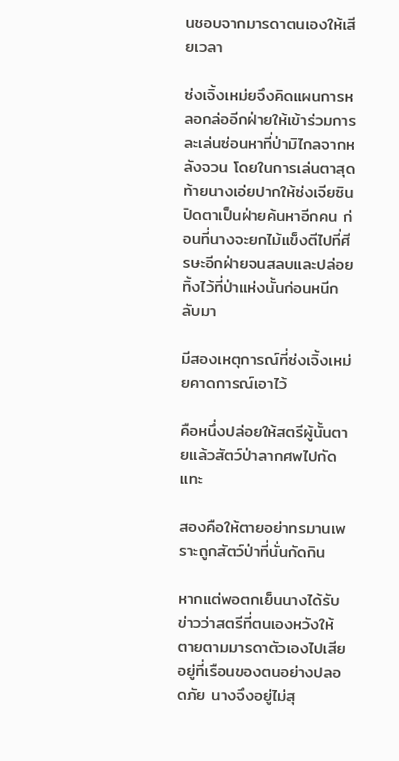นชอบจากมารดาตนเองให้เสียเวลา

ซ่งเจิ้งเหม่ยจึงคิดแผนการหลอกล่ออีกฝ่ายให้เข้าร่วมการละเล่นซ่อนหาที่ป่ามิไกลจากหลังจวน โดยในการเล่นตาสุดท้ายนางเอ่ยปากให้ซ่งเจียซินปิดตาเป็นฝ่ายค้นหาอีกคน ก่อนที่นางจะยกไม้แข็งตีไปที่ศีรษะอีกฝ่ายจนสลบและปล่อยทิ้งไว้ที่ป่าแห่งนั้นก่อนหนีกลับมา

มีสองเหตุการณ์ที่ซ่งเจิ้งเหม่ยคาดการณ์เอาไว้

คือหนึ่งปล่อยให้สตรีผู้นั้นตายแล้วสัตว์ป่าลากศพไปกัดแทะ

สองคือให้ตายอย่าทรมานเพราะถูกสัตว์ป่าที่นั่นกัดกิน

หากแต่พอตกเย็นนางได้รับข่าวว่าสตรีที่ตนเองหวังให้ตายตามมารดาตัวเองไปเสียอยู่ที่เรือนของตนอย่างปลอดภัย นางจึงอยู่ไม่สุ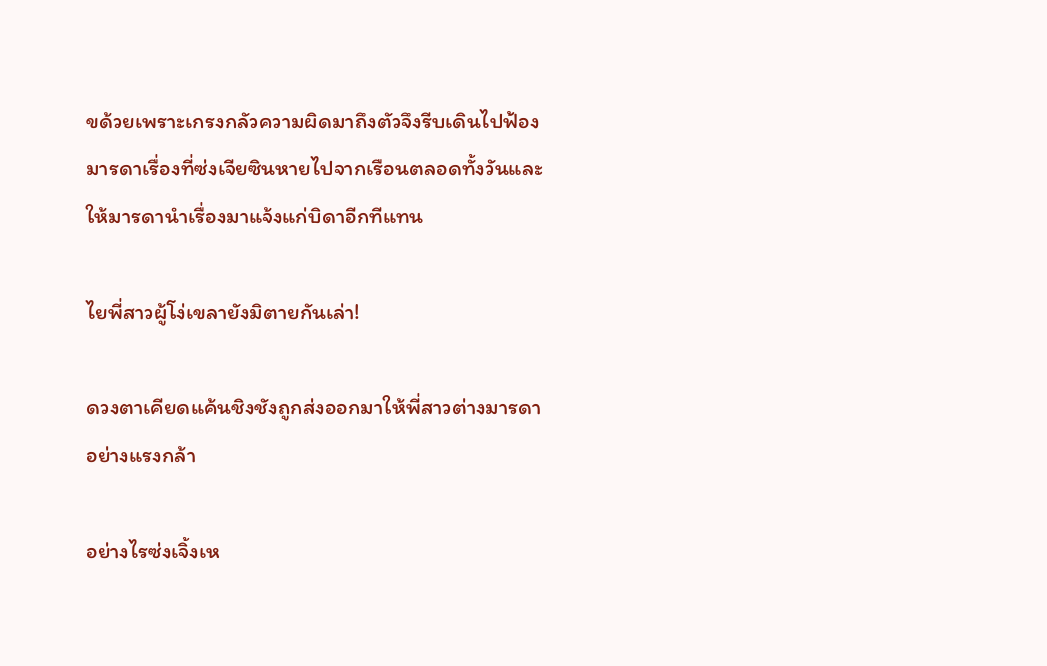ขด้วยเพราะเกรงกลัวความผิดมาถึงตัวจึงรีบเดินไปฟ้องมารดาเรื่องที่ซ่งเจียซินหายไปจากเรือนตลอดทั้งวันและให้มารดานำเรื่องมาแจ้งแก่บิดาอีกทีแทน

ไยพี่สาวผู้โง่เขลายังมิตายกันเล่า!

ดวงตาเคียดแค้นชิงชังถูกส่งออกมาให้พี่สาวต่างมารดาอย่างแรงกล้า

อย่างไรซ่งเจิ้งเห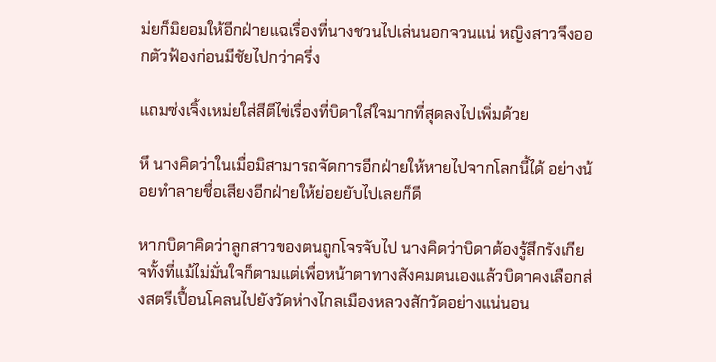ม่ยก็มิยอมให้อีกฝ่ายแฉเรื่องที่นางชวนไปเล่นนอกจวนแน่ หญิงสาวจึงออกตัวฟ้องก่อนมีชัยไปกว่าครึ่ง

แถมซ่งเจิ้งเหม่ยใส่สีตีไข่เรื่องที่บิดาใส่ใจมากที่สุดลงไปเพิ่มด้วย

หึ นางคิดว่าในเมื่อมิสามารถจัดการอีกฝ่ายให้หายไปจากโลกนี้ได้ อย่างน้อยทำลายชื่อเสียงอีกฝ่ายให้ย่อยยับไปเลยก็ดี

หากบิดาคิดว่าลูกสาวของตนถูกโจรจับไป นางคิดว่าบิดาต้องรู้สึกรังเกียจทั้งที่แม้ไม่มั่นใจก็ตามแต่เพื่อหน้าตาทางสังคมตนเองแล้วบิดาคงเลือกส่งสตรีเปื้อนโคลนไปยังวัดห่างไกลเมืองหลวงสักวัดอย่างแน่นอน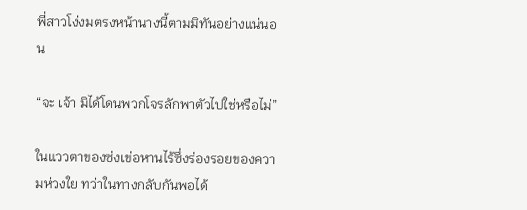พี่สาวโง่งมตรงหน้านางนี้ตามมิทันอย่างแน่นอน

“จะ เจ้า มิได้โดนพวกโจรลักพาตัวไปใช่หรือไม่”

ในแววตาของซ่งเข่อหานไร้ซึ่งร่องรอยของความห่วงใย ทว่าในทางกลับกันพอได้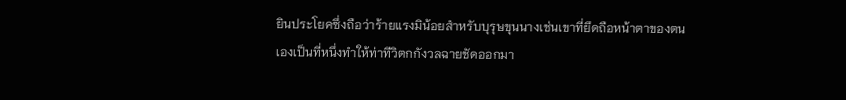ยินประโยคซึ่งถือว่าร้ายแรงมิน้อยสำหรับบุรุษขุนนางเช่นเขาที่ยึดถือหน้าตาของตนเองเป็นที่หนึ่งทำให้ท่าทีวิตกกังวลฉายชัดออกมา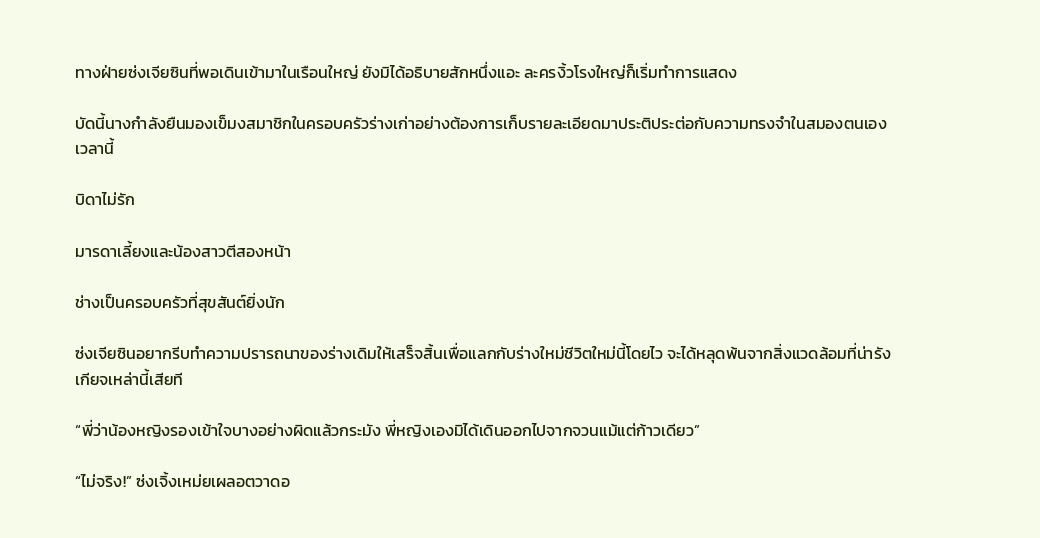ทางฝ่ายซ่งเจียซินที่พอเดินเข้ามาในเรือนใหญ่ ยังมิได้อธิบายสักหนึ่งแอะ ละครงิ้วโรงใหญ่ก็เริ่มทำการแสดง

บัดนี้นางกำลังยืนมองเข็มงสมาชิกในครอบครัวร่างเก่าอย่างต้องการเก็บรายละเอียดมาประติประต่อกับความทรงจำในสมองตนเองเวลานี้

บิดาไม่รัก

มารดาเลี้ยงและน้องสาวตีสองหน้า

ช่างเป็นครอบครัวที่สุขสันต์ยิ่งนัก

ซ่งเจียซินอยากรีบทำความปรารถนาของร่างเดิมให้เสร็จสิ้นเพื่อแลกกับร่างใหม่ชีวิตใหม่นี้โดยไว จะได้หลุดพ้นจากสิ่งแวดล้อมที่น่ารังเกียจเหล่านี้เสียที

“พี่ว่าน้องหญิงรองเข้าใจบางอย่างผิดแล้วกระมัง พี่หญิงเองมิได้เดินออกไปจากจวนแม้แต่ก้าวเดียว”

“ไม่จริง!” ซ่งเจิ้งเหม่ยเผลอตวาดอ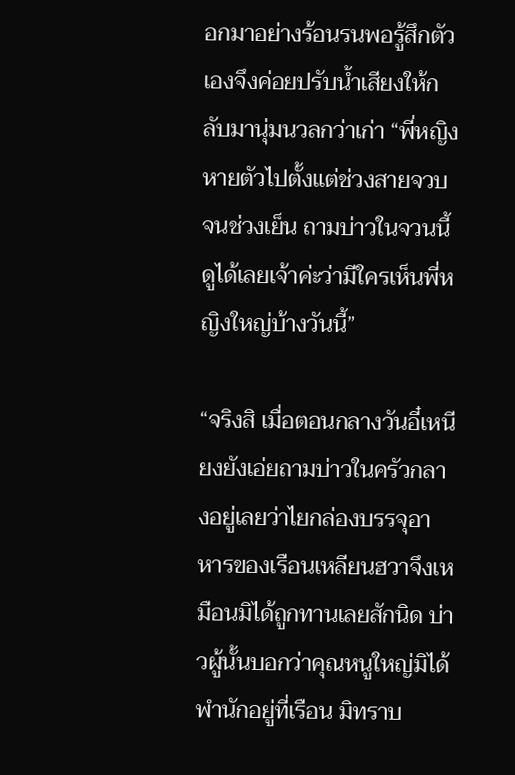อกมาอย่างร้อนรนพอรู้สึกตัวเองจึงค่อยปรับน้ำเสียงให้กลับมานุ่มนวลกว่าเก่า “พี่หญิงหายตัวไปตั้งแต่ช่วงสายจวบจนช่วงเย็น ถามบ่าวในจวนนี้ดูได้เลยเจ้าค่ะว่ามีใครเห็นพี่หญิงใหญ่บ้างวันนี้”

“จริงสิ เมื่อตอนกลางวันอี๋เหนียงยังเอ่ยถามบ่าวในครัวกลางอยู่เลยว่าไยกล่องบรรจุอาหารของเรือนเหลียนฮวาจึงเหมือนมิได้ถูกทานเลยสักนิด บ่าวผู้นั้นบอกว่าคุณหนูใหญ่มิได้พำนักอยู่ที่เรือน มิทราบ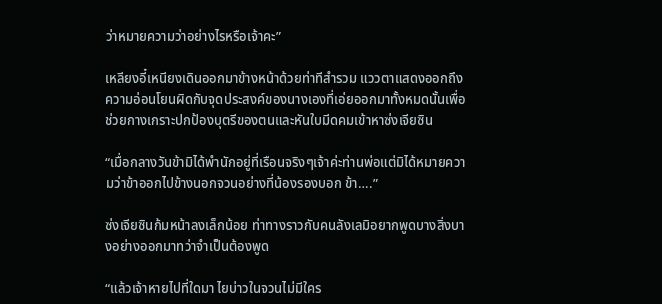ว่าหมายความว่าอย่างไรหรือเจ้าคะ”

เหลียงอี๋เหนียงเดินออกมาข้างหน้าด้วยท่าทีสำรวม แววตาแสดงออกถึงความอ่อนโยนผิดกับจุดประสงค์ของนางเองที่เอ่ยออกมาทั้งหมดนั้นเพื่อช่วยกางเกราะปกป้องบุตรีของตนและหันใบมีดคมเข้าหาซ่งเจียซิน

“เมื่อกลางวันข้ามิได้พำนักอยู่ที่เรือนจริงๆเจ้าค่ะท่านพ่อแต่มิได้หมายความว่าข้าออกไปข้างนอกจวนอย่างที่น้องรองบอก ข้า….”

ซ่งเจียซินก้มหน้าลงเล็กน้อย ท่าทางราวกับคนลังเลมิอยากพูดบางสิ่งบางอย่างออกมาทว่าจำเป็นต้องพูด

“แล้วเจ้าหายไปที่ใดมา ไยบ่าวในจวนไม่มีใคร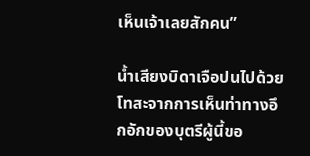เห็นเจ้าเลยสักคน”

น้ำเสียงบิดาเจือปนไปด้วยโทสะจากการเห็นท่าทางอึกอักของบุตรีผู้นี้ขอ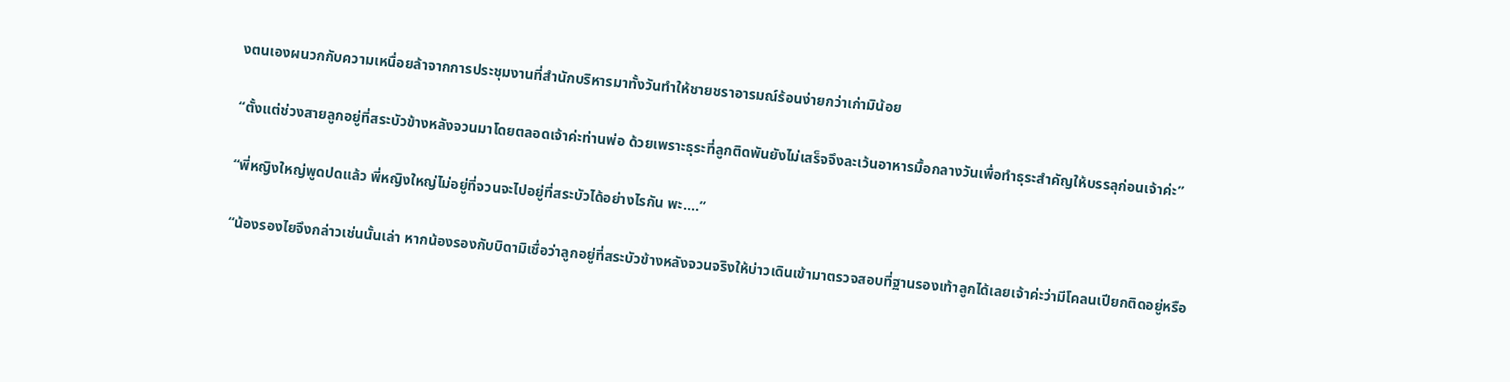งตนเองผนวกกับความเหนื่อยล้าจากการประชุมงานที่สำนักบริหารมาทั้งวันทำให้ชายชราอารมณ์ร้อนง่ายกว่าเก่ามิน้อย

“ตั้งแต่ช่วงสายลูกอยู่ที่สระบัวข้างหลังจวนมาโดยตลอดเจ้าค่ะท่านพ่อ ด้วยเพราะธุระที่ลูกติดพันยังไม่เสร็จจึงละเว้นอาหารมื้อกลางวันเพื่อทำธุระสำคัญให้บรรลุก่อนเจ้าค่ะ”

“พี่หญิงใหญ่พูดปดแล้ว พี่หญิงใหญ่ไม่อยู่ที่จวนจะไปอยู่ที่สระบัวได้อย่างไรกัน พะ….”

“น้องรองไยจึงกล่าวเช่นนั้นเล่า หากน้องรองกับบิดามิเชื่อว่าลูกอยู่ที่สระบัวข้างหลังจวนจริงให้บ่าวเดินเข้ามาตรวจสอบที่ฐานรองเท้าลูกได้เลยเจ้าค่ะว่ามีโคลนเปียกติดอยู่หรือ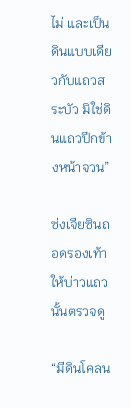ไม่ และเป็นดินแบบเดียวกับแถวสระบัว มิใช่ดินแถวปีกข้างหน้าจวน”

ซ่งเจียซินถอดรองเท้าให้บ่าวแถวนั้นตรวจดู

“มีดินโคลน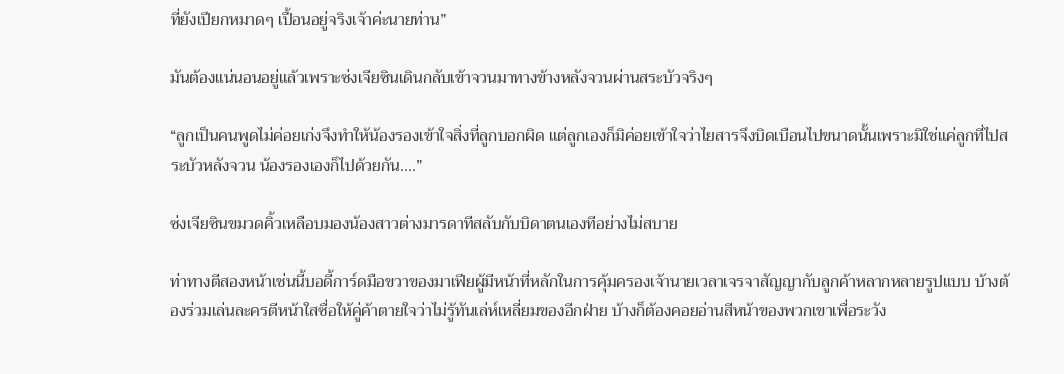ที่ยังเปียกหมาดๆ เปื้อนอยู่จริงเจ้าค่ะนายท่าน”

มันต้องแน่นอนอยู่แล้วเพราะซ่งเจียซินเดินกลับเข้าจวนมาทางข้างหลังจวนผ่านสระบัวจริงๆ

“ลูกเป็นคนพูดไม่ค่อยเก่งจึงทำให้น้องรองเข้าใจสิ่งที่ลูกบอกผิด แต่ลูกเองก็มิค่อยเข้าใจว่าไยสารจึงบิดเบือนไปขนาดนั้นเพราะมิใช่แค่ลูกที่ไปสระบัวหลังจวน น้องรองเองก็ไปด้วยกัน….”

ซ่งเจียซินขมวดคิ้วเหลือบมองน้องสาวต่างมารดาทีสลับกับบิดาตนเองทีอย่างไม่สบาย

ท่าทางตีสองหน้าเช่นนี้บอดี้การ์ดมือขวาของมาเฟียผู้มีหน้าที่หลักในการคุ้มครองเจ้านายเวลาเจรจาสัญญากับลูกค้าหลากหลายรูปแบบ บ้างต้องร่วมเล่นละครตีหน้าใสซื่อให้คู่ค้าตายใจว่าไม่รู้ทันเล่ห์เหลี่ยมของอีกฝ่าย บ้างก็ต้องคอยอ่านสีหน้าของพวกเขาเพื่อระวัง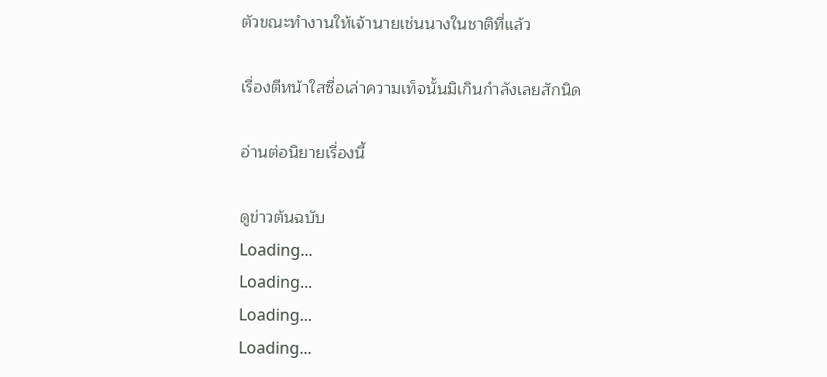ตัวขณะทำงานให้เจ้านายเช่นนางในชาติที่แล้ว

เรื่องตีหน้าใสซื่อเล่าความเท็จนั้นมิเกินกำลังเลยสักนิด

อ่านต่อนิยายเรื่องนี้

ดูข่าวต้นฉบับ
Loading...
Loading...
Loading...
Loading...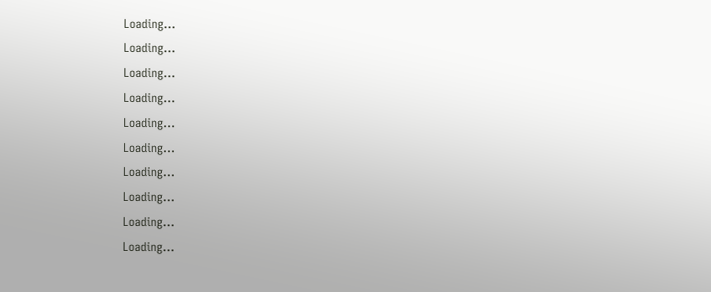Loading...
Loading...
Loading...
Loading...
Loading...
Loading...
Loading...
Loading...
Loading...
Loading...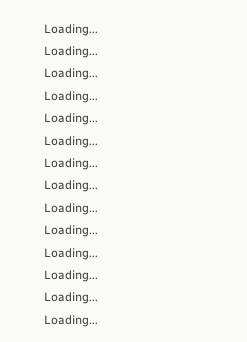Loading...
Loading...
Loading...
Loading...
Loading...
Loading...
Loading...
Loading...
Loading...
Loading...
Loading...
Loading...
Loading...
Loading...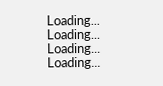Loading...
Loading...
Loading...
Loading...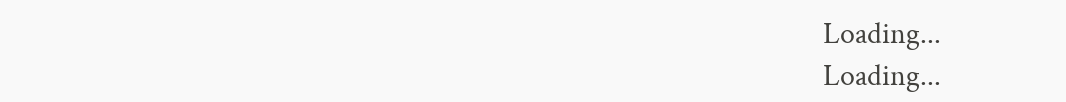Loading...
Loading...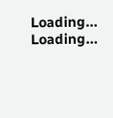Loading...
Loading...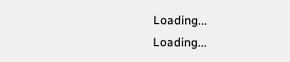Loading...
Loading...